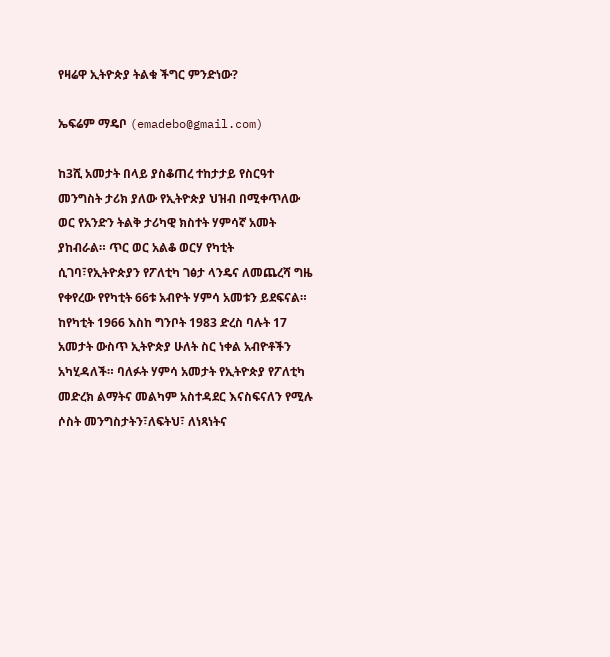የዛሬዋ ኢትዮጵያ ትልቁ ችግር ምንድነው?

ኤፍሬም ማዴቦ (emadebo@gmail.com)

ከ3ሺ አመታት በላይ ያስቆጠረ ተከታታይ የስርዓተ መንግስት ታሪክ ያለው የኢትዮጵያ ህዝብ በሚቀጥለው ወር የአንድን ትልቅ ታሪካዊ ክስተት ሃምሳኛ አመት ያከብራል። ጥር ወር አልቆ ወርሃ የካቲት ሲገባ፣የኢትዮጵያን የፖለቲካ ገፅታ ላንዴና ለመጨረሻ ግዜ የቀየረው የየካቲት 66ቱ አብዮት ሃምሳ አመቱን ይደፍናል። ከየካቲት 1966 እስከ ግንቦት 1983 ድረስ ባሉት 17 አመታት ውስጥ ኢትዮጵያ ሁለት ስር ነቀል አብዮቶችን አካሂዳለች። ባለፉት ሃምሳ አመታት የኢትዮጵያ የፖለቲካ መድረክ ልማትና መልካም አስተዳደር እናስፍናለን የሚሉ ሶስት መንግስታትን፣ለፍትህ፣ ለነጻነትና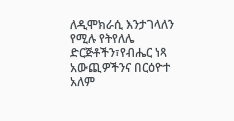ለዲሞክራሲ እንታገላለን የሚሉ የትየለሌ ድርጅቶችን፣የብሔር ነጻ አውጪዎችንና በርዕዮተ አለም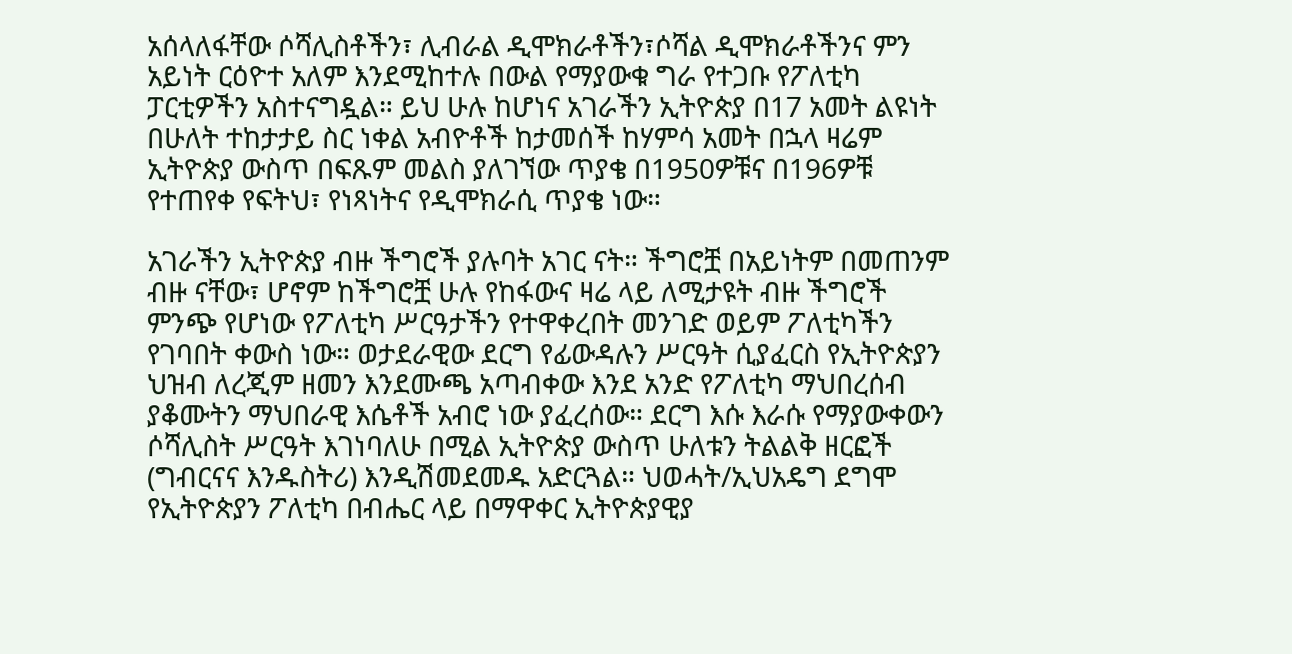አሰላለፋቸው ሶሻሊስቶችን፣ ሊብራል ዲሞክራቶችን፣ሶሻል ዲሞክራቶችንና ምን አይነት ርዕዮተ አለም እንደሚከተሉ በውል የማያውቁ ግራ የተጋቡ የፖለቲካ ፓርቲዎችን አስተናግዷል። ይህ ሁሉ ከሆነና አገራችን ኢትዮጵያ በ17 አመት ልዩነት በሁለት ተከታታይ ስር ነቀል አብዮቶች ከታመሰች ከሃምሳ አመት በኋላ ዛሬም ኢትዮጵያ ውስጥ በፍጹም መልስ ያለገኘው ጥያቄ በ1950ዎቹና በ196ዎቹ የተጠየቀ የፍትህ፣ የነጻነትና የዲሞክራሲ ጥያቄ ነው።

አገራችን ኢትዮጵያ ብዙ ችግሮች ያሉባት አገር ናት። ችግሮቿ በአይነትም በመጠንም ብዙ ናቸው፣ ሆኖም ከችግሮቿ ሁሉ የከፋውና ዛሬ ላይ ለሚታዩት ብዙ ችግሮች ምንጭ የሆነው የፖለቲካ ሥርዓታችን የተዋቀረበት መንገድ ወይም ፖለቲካችን የገባበት ቀውስ ነው። ወታደራዊው ደርግ የፊውዳሉን ሥርዓት ሲያፈርስ የኢትዮጵያን ህዝብ ለረጂም ዘመን እንደሙጫ አጣብቀው እንደ አንድ የፖለቲካ ማህበረሰብ ያቆሙትን ማህበራዊ እሴቶች አብሮ ነው ያፈረሰው። ደርግ እሱ እራሱ የማያውቀውን ሶሻሊስት ሥርዓት እገነባለሁ በሚል ኢትዮጵያ ውስጥ ሁለቱን ትልልቅ ዘርፎች (ግብርናና እንዱስትሪ) እንዲሽመደመዱ አድርጓል። ህወሓት/ኢህአዴግ ደግሞ የኢትዮጵያን ፖለቲካ በብሔር ላይ በማዋቀር ኢትዮጵያዊያ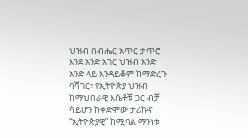ህዝብ በብሔር አጥር ታጥሮ እንደ አንድ አገር ህዝብ አንድ አንድ ላይ እንዳይቆም ከማድረጉ ባሻገር፣ የኢትዮጵያ ህዝብ ከማህበራዊ እሴቶቹ ጋር ብቻ ሳይሆን ከቀድሞው ታሪኩና “ኢትዮጵያዊ” ከሚባል ማንነቱ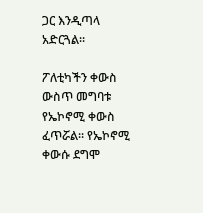ጋር እንዲጣላ አድርጓል።

ፖለቲካችን ቀውስ ውስጥ መግባቱ የኤኮኖሚ ቀውስ ፈጥሯል። የኤኮኖሚ ቀውሱ ደግሞ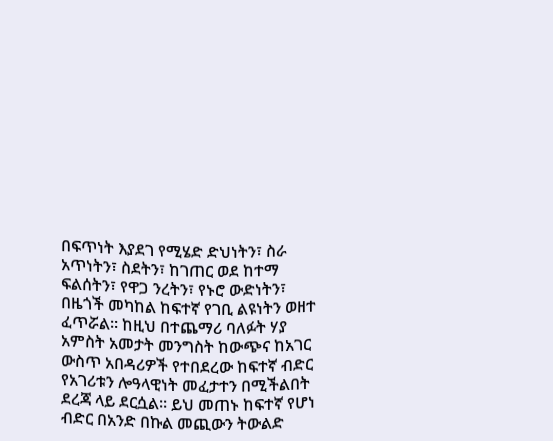በፍጥነት እያደገ የሚሄድ ድህነትን፣ ስራ አጥነትን፣ ስደትን፣ ከገጠር ወደ ከተማ ፍልሰትን፣ የዋጋ ንረትን፣ የኑሮ ውድነትን፣ በዜጎች መካከል ከፍተኛ የገቢ ልዩነትን ወዘተ ፈጥሯል። ከዚህ በተጨማሪ ባለፉት ሃያ አምስት አመታት መንግስት ከውጭና ከአገር ውስጥ አበዳሪዎች የተበደረው ከፍተኛ ብድር የአገሪቱን ሎዓላዊነት መፈታተን በሚችልበት ደረጃ ላይ ደርሷል። ይህ መጠኑ ከፍተኛ የሆነ ብድር በአንድ በኩል መጪውን ትውልድ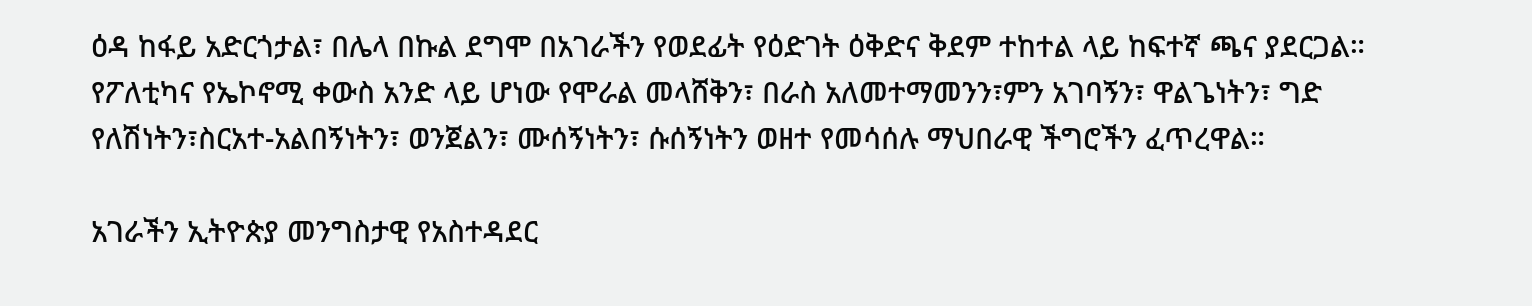ዕዳ ከፋይ አድርጎታል፣ በሌላ በኩል ደግሞ በአገራችን የወደፊት የዕድገት ዕቅድና ቅደም ተከተል ላይ ከፍተኛ ጫና ያደርጋል። የፖለቲካና የኤኮኖሚ ቀውስ አንድ ላይ ሆነው የሞራል መላሸቅን፣ በራስ አለመተማመንን፣ምን አገባኝን፣ ዋልጌነትን፣ ግድ የለሽነትን፣ስርአተ-አልበኝነትን፣ ወንጀልን፣ ሙሰኝነትን፣ ሱሰኝነትን ወዘተ የመሳሰሉ ማህበራዊ ችግሮችን ፈጥረዋል።

አገራችን ኢትዮጵያ መንግስታዊ የአስተዳደር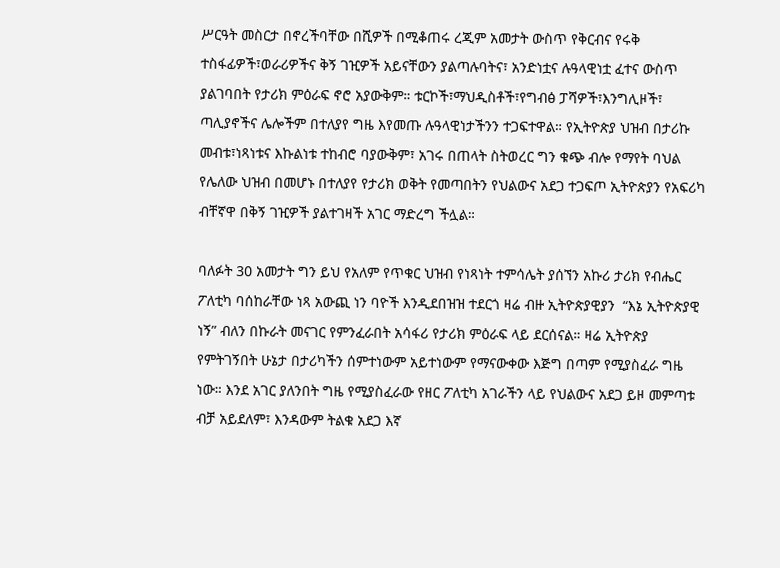ሥርዓት መስርታ በኖረችባቸው በሺዎች በሚቆጠሩ ረጂም አመታት ውስጥ የቅርብና የሩቅ ተስፋፊዎች፣ወራሪዎችና ቅኝ ገዢዎች አይናቸውን ያልጣሉባትና፣ አንድነቷና ሉዓላዊነቷ ፈተና ውስጥ ያልገባበት የታሪክ ምዕራፍ ኖሮ አያውቅም። ቱርኮች፣ማህዲስቶች፣የግብፅ ፓሻዎች፣እንግሊዞች፣ ጣሊያኖችና ሌሎችም በተለያየ ግዜ እየመጡ ሉዓላዊነታችንን ተጋፍተዋል። የኢትዮጵያ ህዝብ በታሪኩ መብቱ፣ነጻነቱና እኩልነቱ ተከብሮ ባያውቅም፣ አገሩ በጠላት ስትወረር ግን ቁጭ ብሎ የማየት ባህል የሌለው ህዝብ በመሆኑ በተለያየ የታሪክ ወቅት የመጣበትን የህልውና አደጋ ተጋፍጦ ኢትዮጵያን የአፍሪካ ብቸኛዋ በቅኝ ገዢዎች ያልተገዛች አገር ማድረግ ችሏል።

ባለፉት 30 አመታት ግን ይህ የአለም የጥቁር ህዝብ የነጻነት ተምሳሌት ያሰኘን አኩሪ ታሪክ የብሔር ፖለቲካ ባሰከራቸው ነጻ አውጪ ነን ባዮች እንዲደበዝዝ ተደርጎ ዛሬ ብዙ ኢትዮጵያዊያን  “እኔ ኢትዮጵያዊ ነኝ” ብለን በኩራት መናገር የምንፈራበት አሳፋሪ የታሪክ ምዕራፍ ላይ ደርሰናል። ዛሬ ኢትዮጵያ የምትገኝበት ሁኔታ በታሪካችን ሰምተነውም አይተነውም የማናውቀው እጅግ በጣም የሚያስፈራ ግዜ ነው። እንደ አገር ያለንበት ግዜ የሚያስፈራው የዘር ፖለቲካ አገራችን ላይ የህልውና አደጋ ይዞ መምጣቱ ብቻ አይደለም፣ እንዳውም ትልቁ አደጋ እኛ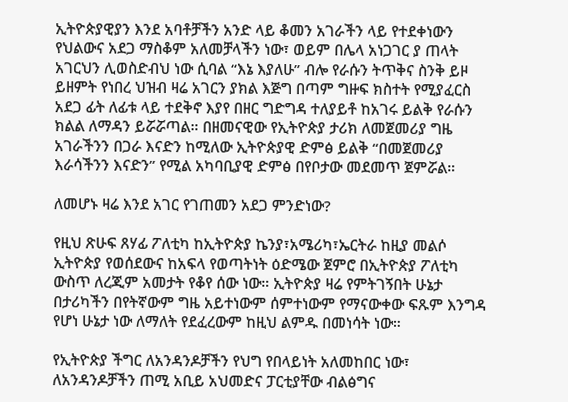ኢትዮጵያዊያን እንደ አባቶቻችን አንድ ላይ ቆመን አገራችን ላይ የተደቀነውን የህልውና አደጋ ማስቆም አለመቻላችን ነው፣ ወይም በሌላ አነጋገር ያ ጠላት አገርህን ሊወስድብህ ነው ሲባል “እኔ እያለሁ” ብሎ የራሱን ትጥቅና ስንቅ ይዞ ይዘምት የነበረ ህዝብ ዛሬ አገርን ያክል እጅግ በጣም ግዙፍ ክስተት የሚያፈርስ አደጋ ፊት ለፊቱ ላይ ተደቅኖ እያየ በዘር ግድግዳ ተለያይቶ ከአገሩ ይልቅ የራሱን ክልል ለማዳን ይሯሯጣል። በዘመናዊው የኢትዮጵያ ታሪክ ለመጀመሪያ ግዜ አገራችንን በጋራ እናድን ከሚለው ኢትዮጵያዊ ድምፅ ይልቅ “በመጀመሪያ እራሳችንን እናድን” የሚል አካባቢያዊ ድምፅ በየቦታው መደመጥ ጀምሯል።

ለመሆኑ ዛሬ እንደ አገር የገጠመን አደጋ ምንድነው?

የዚህ ጽሁፍ ጸሃፊ ፖለቲካ ከኢትዮጵያ ኬንያ፣አሜሪካ፣ኤርትራ ከዚያ መልሶ ኢትዮጵያ የወሰደውና ከአፍላ የወጣትነት ዕድሜው ጀምሮ በኢትዮጵያ ፖለቲካ ውስጥ ለረጂም አመታት የቆየ ሰው ነው። ኢትዮጵያ ዛሬ የምትገኝበት ሁኔታ በታሪካችን በየትኛውም ግዜ አይተነውም ሰምተነውም የማናውቀው ፍጹም እንግዳ የሆነ ሁኔታ ነው ለማለት የደፈረውም ከዚህ ልምዱ በመነሳት ነው።

የኢትዮጵያ ችግር ለአንዳንዶቻችን የህግ የበላይነት አለመከበር ነው፣ ለአንዳንዶቻችን ጠሚ አቢይ አህመድና ፓርቲያቸው ብልፅግና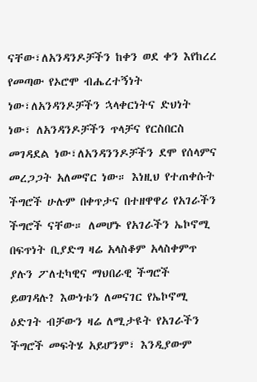ናቸው፣ለአንዳንዶቻችን ከቀን ወደ ቀን እየከረረ የመጣው የኦሮሞ ብሔረተኝነት ነው፣ለአንዳንዶቻችን ኋላቀርነትና ድህነት ነው፣ ለአንዳንዶቻችን ጥላቻና የርስበርስ መገዳደል ነው፣ለአንዳንንዶቻችን ደሞ የሰላምና መረጋጋት አለመኖር ነው። እነዚህ የተጠቀሱት ችግሮች ሁሉም በቀጥታና በተዘዋዋሪ የአገራችን ችግሮች ናቸው። ለመሆኑ የአገራችን ኤኮኖሚ በፍጥነት ቢያድግ ዛሬ አላስቆም አላስቀምጥ ያሉን ፖለቲካዊና ማህበራዊ ችግሮች ይወገዳሉ? እውነቱን ለመናገር የኤኮኖሚ ዕድገት ብቻውን ዛሬ ለሚታዩት የአገራችን ችግሮች መፍትሄ አይሆንም፣ እንዲያውም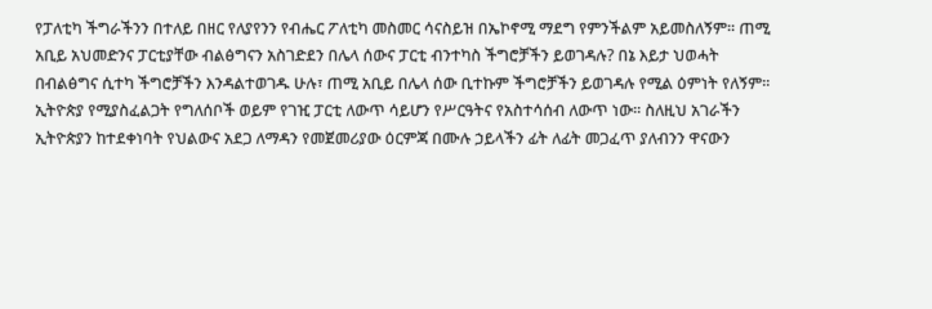የፓለቲካ ችግራችንን በተለይ በዘር የለያየንን የብሔር ፖለቲካ መስመር ሳናስይዝ በኤኮኖሚ ማደግ የምንችልም አይመስለኝም። ጠሚ አቢይ አህመድንና ፓርቲያቸው ብልፅግናን አስገድደን በሌላ ሰውና ፓርቲ ብንተካስ ችግሮቻችን ይወገዳሉ? በኔ እይታ ህወሓት በብልፅግና ሲተካ ችግሮቻችን እንዳልተወገዱ ሁሉ፣ ጠሚ አቢይ በሌላ ሰው ቢተኩም ችግሮቻችን ይወገዳሉ የሚል ዕምነት የለኝም። ኢትዮጵያ የሚያስፈልጋት የግለሰቦች ወይም የገዢ ፓርቲ ለውጥ ሳይሆን የሥርዓትና የአስተሳሰብ ለውጥ ነው። ስለዚህ አገራችን ኢትዮጵያን ከተደቀነባት የህልውና አደጋ ለማዳን የመጀመሪያው ዕርምጃ በሙሉ ኃይላችን ፊት ለፊት መጋፈጥ ያለብንን ዋናውን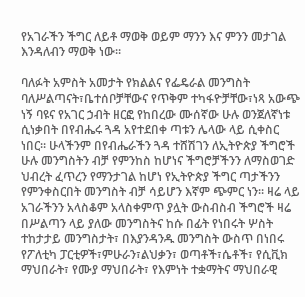የአገራችን ችግር ለይቶ ማወቅ ወይም ማንን እና ምንን መታገል እንዳለብን ማወቅ ነው።

ባለፉት አምስት አመታት የክልልና የፌዴራል መንግስት ባለሥልጣናት፣ቤተሰቦቻቸውና የጥቅም ተካፋዮቻቸው፣ነጻ አውጭ ነኝ ባዩና የአገር ኃብት ዘርፎ የከበረው ሙሰኛው ሁሉ ወንጀለኛነቱ ሲነቃበት በየብሔሩ ጓዳ አየተደበቀ ጣቱን ሌላው ላይ ሲቀስር ነበር። ሁላችንም በየብሔራችን ጓዳ ተሸሽገን ለኢትዮጵያ ችግሮች ሁሉ መንግስትን ብቻ የምንከስ ከሆነና ችግሮቻችንን ለማስወገድ ህብረት ፈጥረን የማንታገል ከሆነ የኢትዮጵያ ችግር ጣታችንን የምንቀስርበት መንግስት ብቻ ሳይሆን እኛም ጭምር ነን። ዛሬ ላይ አገራችንን አላስቆም አላስቀምጥ ያሏት ውስብስብ ችግሮች ዛሬ በሥልጣን ላይ ያለው መንግስትና ከሱ በፊት የነበሩት ሦስት ተከታታይ መንግስታት፣ በእያንዳንዱ መንግስት ውስጥ በነበሩ የፖለቲካ ፓርቲዎች፣ምሁራን፣ልህቃን፣ ወጣቶች፣ሴቶች፣ የሲቪክ ማህበራት፣ የሙያ ማህበራት፣ የእምነት ተቋማትና ማህበራዊ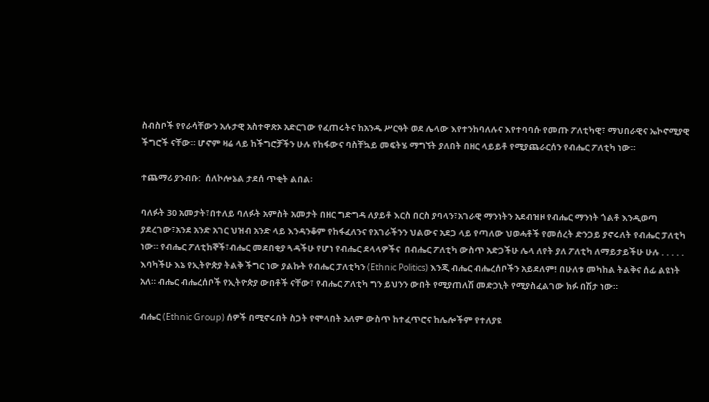ስብስቦች የየራሳቸውን አሉታዊ አስተዋጽኦ አድርገው የፈጠሩትና ከአንዱ ሥርዓት ወደ ሌላው እየተንከባለሉና እየተባባሱ የመጡ ፖለቲካዊ፣ ማህበራዊና ኤኮኖሚያዊ ችግሮች ናቸው። ሆኖም ዛሬ ላይ ከችግሮቻችን ሁሉ የከፋውና ባስቸኳይ መፍትሄ ማግኘት ያለበት በዘር ላይይቶ የሚያጨራርሰን የብሔር ፖለቲካ ነው።

ተጨማሪ ያንብቡ:  ሰለኮሎኔል ታደሰ ጥቂት ልበል፡

ባለፉት 30 አመታት፣በተለይ ባለፉት አምስት አመታት በዘር ግድግዳ ለያይቶ እርስ በርስ ያባላን፣አገራዊ ማንነትን አደብዝዞ የብሔር ማንነት ጎልቶ እንዲወጣ ያደረገው፣አንደ አንድ አገር ህዝብ አንድ ላይ እንዳንቆም የከፋፈለንና የአገራችንን ህልውና አደጋ ላይ የጣለው ህወሓቶች የመሰረት ድንጋይ ያኖሩለት የብሔር ፓለቲካ ነው። የብሔር ፖለቲከኞች፣ብሔር መደበቂያ ጓዳችሁ የሆነ የብሔር ደላላዎችና  በብሔር ፖለቲካ ውስጥ አድጋችሁ ሌላ ለየት ያለ ፖለቲካ ለማይታይችሁ ሁሉ . . . . . እባካችሁ እኔ የኢትዮጵያ ትልቅ ችግር ነው ያልኩት የብሔር ፓለቲካን (Ethnic Politics) እንጂ ብሔር ብሔረሰቦችን አይደለም! በሁለቱ መካከል ትልቅና ሰፊ ልዩነት አለ። ብሔር ብሔረሰቦች የኢትዮጵያ ውበቶች ናቸው፣ የብሔር ፖለቲካ ግን ይህንን ውበት የሚያጠለሽ መድኃኒት የሚያስፈልገው ክፉ በሽታ ነው።

ብሔር (Ethnic Group) ሰዎች በሚኖሩበት ስጋት የሞላበት አለም ውስጥ ከተፈጥሮና ከሌሎችም የተለያዩ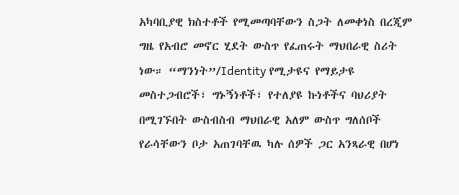አካባቢያዊ ክስተቶች የሚመጣባቸውን ስጋት ለመቀነስ በረጂም ግዜ የአብሮ መኖር ሂደት ውስጥ የፈጠሩት ማህበራዊ ስሪት ነው። “ማንነት”/Identity የሚታዩና የማይታዩ መስተጋብሮች፣ ግኑኝነቶች፣ የተለያዩ ኩነቶችና ባህሪያት በሚገኙበት ውስብስብ ማህበራዊ አለም ውስጥ ግለሰቦች የራሳቸውን ቦታ አጠገባቸዉ ካሉ ሰዎች ጋር አንጻራዊ በሆነ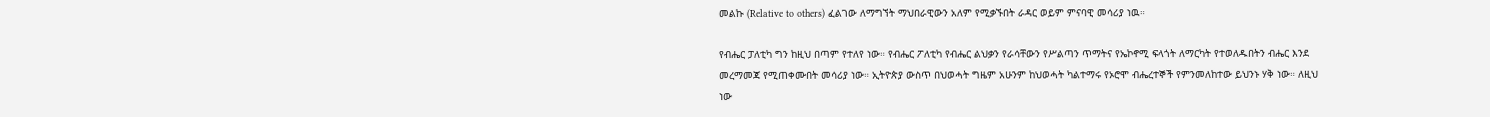መልኩ (Relative to others) ፈልገው ለማግኘት ማህበራዊውን አለም የሚቃኙበት ራዳር ወይም ምናባዊ መሳሪያ ነዉ።

የብሔር ፓለቲካ ግን ከዚህ በጣም የተለየ ነው። የብሔር ፖለቲካ የብሔር ልህቃን የራሳቸውን የሥልጣን ጥማትና የኤኮኖሚ ፍላጎት ለማርካት የተወለዱበትን ብሔር እንደ መረማመጃ የሚጠቀሙበት መሳሪያ ነው። ኢትዮጵያ ውስጥ በህወሓት ግዜም አሁንም ከህወሓት ካልተማሩ የኦሮሞ ብሔረተኞች የምንመለከተው ይህንኑ ሃቅ ነው። ለዚህ ነው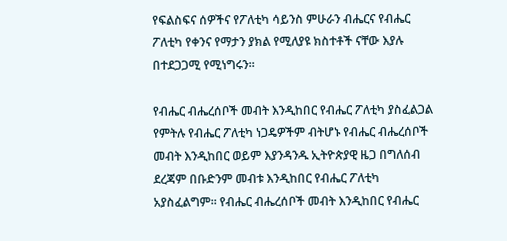የፍልስፍና ሰዎችና የፖለቲካ ሳይንስ ምሁራን ብሔርና የብሔር ፖለቲካ የቀንና የማታን ያክል የሚለያዩ ክስተቶች ናቸው እያሉ በተደጋጋሚ የሚነግሩን።

የብሔር ብሔረሰቦች መብት እንዲከበር የብሔር ፖለቲካ ያስፈልጋል የምትሉ የብሔር ፖለቲካ ነጋዴዎችም ብትሆኑ የብሔር ብሔረሰቦች መብት እንዲከበር ወይም እያንዳንዱ ኢትዮጵያዊ ዜጋ በግለሰብ ደረጃም በቡድንም መብቱ እንዲከበር የብሔር ፖለቲካ አያስፈልግም። የብሔር ብሔረሰቦች መብት እንዲከበር የብሔር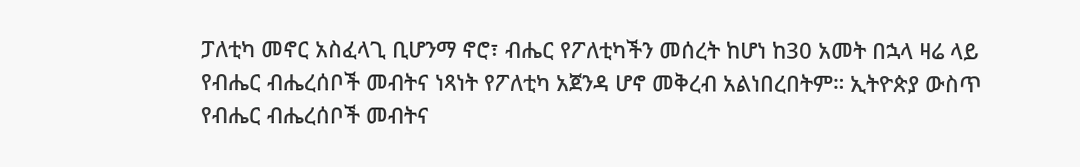ፓለቲካ መኖር አስፈላጊ ቢሆንማ ኖሮ፣ ብሔር የፖለቲካችን መሰረት ከሆነ ከ30 አመት በኋላ ዛሬ ላይ የብሔር ብሔረሰቦች መብትና ነጻነት የፖለቲካ አጀንዳ ሆኖ መቅረብ አልነበረበትም። ኢትዮጵያ ውስጥ የብሔር ብሔረሰቦች መብትና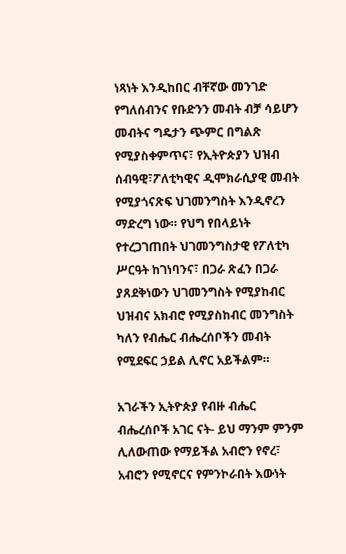ነጻነት እንዲከበር ብቸኛው መንገድ የግለሰብንና የቡድንን መብት ብቻ ሳይሆን መብትና ግዴታን ጭምር በግልጽ የሚያስቀምጥና፣ የኢትዮጵያን ህዝብ ሰብዓዊ፣ፖለቲካዊና ዲሞክራሲያዊ መብት የሚያጎናጽፍ ህገመንግስት እንዲኖረን ማድረግ ነው። የህግ የበላይነት የተረጋገጠበት ህገመንግስታዊ የፖለቲካ ሥርዓት ከገነባንና፣ በጋራ ጽፈን በጋራ ያጸደቅነውን ህገመንግስት የሚያከብር ህዝብና አክብሮ የሚያስከብር መንግስት ካለን የብሔር ብሔረሰቦችን መብት የሚደፍር ኃይል ሊኖር አይችልም።

አገራችን ኢትዮጵያ የብዙ ብሔር ብሔረሰቦች አገር ናት- ይህ ማንም ምንም ሊለውጠው የማይችል አብሮን የኖረ፣ አብሮን የሚኖርና የምንኮራበት እውነት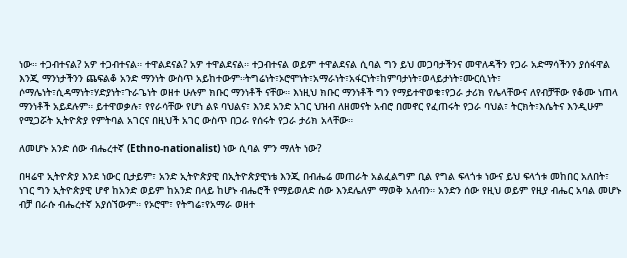ነው። ተጋብተናል? አዎ ተጋብተናል። ተዋልደናል? አዎ ተዋልደናል። ተጋብተናል ወይም ተዋልደናል ሲባል ግን ይህ መጋባታችንና መዋለዳችን የጋራ አድማሳችንን ያሰፋዋል እንጂ ማንነታችንን ጨፍልቆ አንድ ማንነት ውስጥ አይከተውም።ትግሬነት፣ኦሮሞነት፣አማራነት፣አፋርነት፣ከምባታነት፣ወላይታነት፣ሙርሲነት፣ ሶማሌነት፣ሲዳማነት፣ሃድያነት፣ጉራጌነት ወዘተ ሁሉም ክቡር ማንነቶች ናቸው። እነዚህ ክቡር ማንነቶች ግን የማይተዋወቁ፣የጋራ ታሪክ የሌላቸውና ለየብቻቸው የቆሙ ነጠላ ማንነቶች አይደሉም። ይተዋወቃሉ፣ የየራሳቸው የሆነ ልዩ ባህልና፣ እንደ አንድ አገር ህዝብ ለዘመናት አብሮ በመኖር የፈጠሩት የጋራ ባህል፣ ትርክት፣እሴትና እንዲሁም የሚጋሯት ኢትዮጵያ የምትባል አገርና በዚህች አገር ውስጥ በጋራ የሰሩት የጋራ ታሪክ አላቸው።

ለመሆኑ አንድ ሰው ብሔረተኛ (Ethno-nationalist) ነው ሲባል ምን ማለት ነው?

በዛሬዋ ኢትዮጵያ እንደ ነውር ቢታይም፣ አንድ ኢትዮጵያዊ በኢትዮጵያዊነቴ እንጂ በብሔሬ መጠራት አልፈልግም ቢል የግል ፍላጎቱ ነውና ይህ ፍላጎቱ መከበር አለበት፣ ነገር ግን ኢትዮጵያዊ ሆኖ ከአንድ ወይም ከአንድ በላይ ከሆኑ ብሔሮች የማይወለድ ሰው እንደሌለም ማወቅ አለብን። አንድን ሰው የዚህ ወይም የዚያ ብሔር አባል መሆኑ ብቻ በራሱ ብሔረተኛ አያሰኘውም። የኦሮሞ፣ የትግሬ፣የአማራ ወዘተ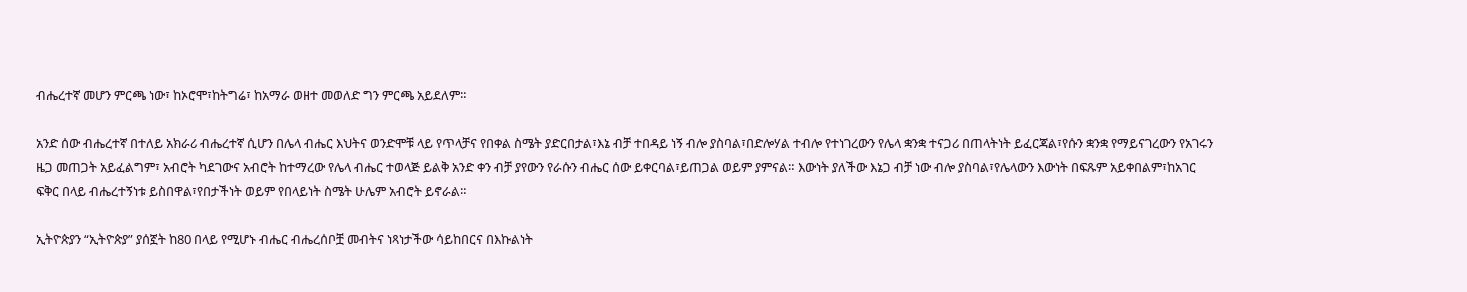ብሔረተኛ መሆን ምርጫ ነው፣ ከኦሮሞ፣ከትግሬ፣ ከአማራ ወዘተ መወለድ ግን ምርጫ አይደለም።

አንድ ሰው ብሔረተኛ በተለይ አክራሪ ብሔረተኛ ሲሆን በሌላ ብሔር እህትና ወንድሞቹ ላይ የጥላቻና የበቀል ስሜት ያድርበታል፣እኔ ብቻ ተበዳይ ነኝ ብሎ ያስባል፣በድሎሃል ተብሎ የተነገረውን የሌላ ቋንቋ ተናጋሪ በጠላትነት ይፈርጃል፣የሱን ቋንቋ የማይናገረውን የአገሩን ዜጋ መጠጋት አይፈልግም፣ አብሮት ካደገውና አብሮት ከተማረው የሌላ ብሔር ተወላጅ ይልቅ አንድ ቀን ብቻ ያየውን የራሱን ብሔር ሰው ይቀርባል፣ይጠጋል ወይም ያምናል። እውነት ያለችው እኔጋ ብቻ ነው ብሎ ያስባል፣የሌላውን እውነት በፍጹም አይቀበልም፣ከአገር ፍቅር በላይ ብሔረተኝነቱ ይስበዋል፣የበታችነት ወይም የበላይነት ስሜት ሁሌም አብሮት ይኖራል።

ኢትዮጵያን “ኢትዮጵያ” ያሰኟት ከ80 በላይ የሚሆኑ ብሔር ብሔረሰቦቿ መብትና ነጻነታችው ሳይከበርና በእኩልነት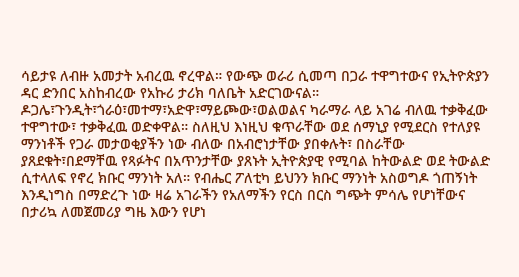ሳይታዩ ለብዙ አመታት አብረዉ ኖረዋል። የውጭ ወራሪ ሲመጣ በጋራ ተዋግተውና የኢትዮጵያን ዳር ድንበር አስከብረው የአኩሪ ታሪክ ባለቤት አድርገውናል። ዶጋሌ፣ጉንዲት፣ጎራዕ፣መተማ፣አድዋ፣ማይጮው፣ወልወልና ካራማራ ላይ አገሬ ብለዉ ተቃቅፈው ተዋግተው፣ ተቃቅፈዉ ወድቀዋል። ስለዚህ እነዚህ ቁጥራቸው ወደ ሰማኒያ የሚደርስ የተለያዩ ማንነቶች የጋራ መታወቂያችን ነው ብለው በአብሮነታቸው ያበቀሉት፣ በስራቸው ያጸደቁት፣በደማቸዉ የጻፉትና በአጥንታቸው ያጸኑት ኢትዮጵያዊ የሚባል ከትውልድ ወደ ትውልድ ሲተላለፍ የኖረ ክቡር ማንነት አለ። የብሔር ፖለቲካ ይህንን ክቡር ማንነት አስወግዶ ጎጠኝነት እንዲነግስ በማድረጉ ነው ዛሬ አገራችን የአለማችን የርስ በርስ ግጭት ምሳሌ የሆነቸውና በታሪኳ ለመጀመሪያ ግዜ እውን የሆነ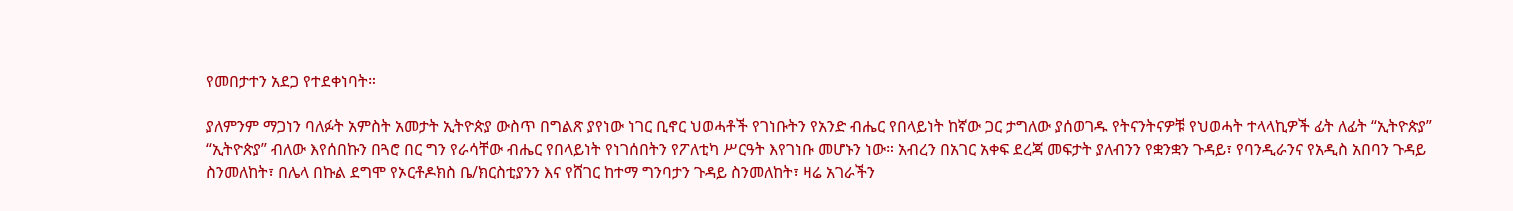የመበታተን አደጋ የተደቀነባት።

ያለምንም ማጋነን ባለፉት አምስት አመታት ኢትዮጵያ ውስጥ በግልጽ ያየነው ነገር ቢኖር ህወሓቶች የገነቡትን የአንድ ብሔር የበላይነት ከኛው ጋር ታግለው ያሰወገዱ የትናንትናዎቹ የህወሓት ተላላኪዎች ፊት ለፊት “ኢትዮጵያ” “ኢትዮጵያ” ብለው እየሰበኩን በጓሮ በር ግን የራሳቸው ብሔር የበላይነት የነገሰበትን የፖለቲካ ሥርዓት እየገነቡ መሆኑን ነው። አብረን በአገር አቀፍ ደረጃ መፍታት ያለብንን የቋንቋን ጉዳይ፣ የባንዲራንና የአዲስ አበባን ጉዳይ ስንመለከት፣ በሌላ በኩል ደግሞ የኦርቶዶክስ ቤ/ክርስቲያንን እና የሸገር ከተማ ግንባታን ጉዳይ ስንመለከት፣ ዛሬ አገራችን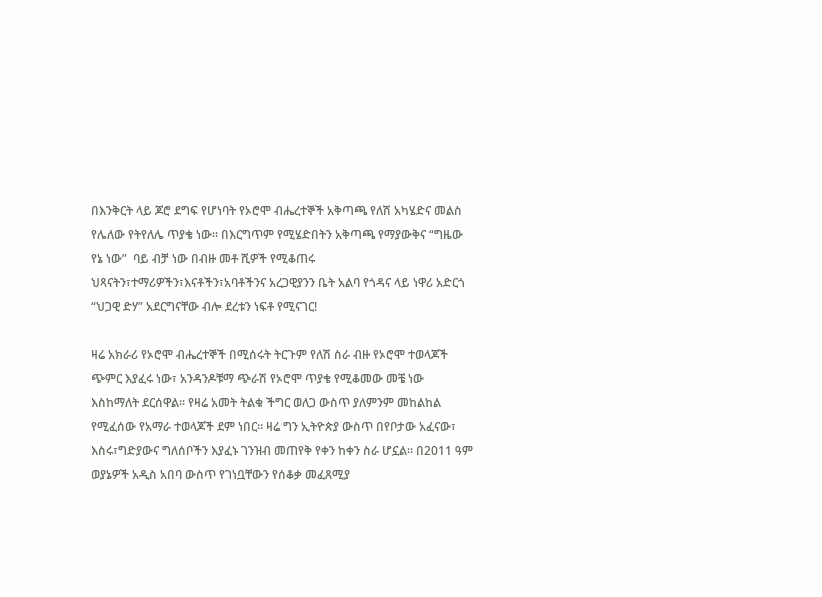በእንቅርት ላይ ጆሮ ደግፍ የሆነባት የኦሮሞ ብሔረተኞች አቅጣጫ የለሽ አካሄድና መልስ የሌለው የትየለሌ ጥያቄ ነው። በእርግጥም የሚሄድበትን አቅጣጫ የማያውቅና “ግዜው የኔ ነው”  ባይ ብቻ ነው በብዙ መቶ ሺዎች የሚቆጠሩ ህጻናትን፣ተማሪዎችን፣እናቶችን፣አባቶችንና አረጋዊያንን ቤት አልባ የጎዳና ላይ ነዋሪ አድርጎ “ህጋዊ ድሃ” አደርግናቸው ብሎ ደረቱን ነፍቶ የሚናገር!

ዛሬ አክራሪ የኦሮሞ ብሔረተኞች በሚሰሩት ትርጉም የለሽ ስራ ብዙ የኦሮሞ ተወላጆች ጭምር እያፈሩ ነው፣ አንዳንዶቹማ ጭራሽ የኦሮሞ ጥያቄ የሚቆመው መቼ ነው እስከማለት ደርሰዋል። የዛሬ አመት ትልቁ ችግር ወለጋ ውስጥ ያለምንም መከልከል የሚፈሰው የአማራ ተወላጆች ደም ነበር። ዛሬ ግን ኢትዮጵያ ውስጥ በየቦታው አፈናው፣ እስሩ፣ግድያውና ግለሰቦችን እያፈኑ ገንዝብ መጠየቅ የቀን ከቀን ስራ ሆኗል። በ2011 ዓም ወያኔዎች አዲስ አበባ ውስጥ የገነቧቸውን የሰቆቃ መፈጸሚያ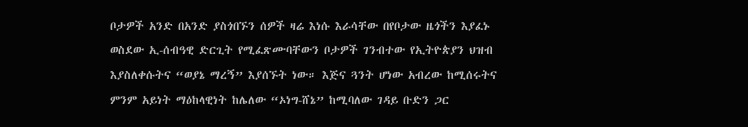ቦታዎች አንድ በአንድ ያስጎበኙን ሰዎች ዛሬ እነሱ እራሳቸው በየቦታው ዜጎችን እያፈኑ ወስደው ኢ-ሰብዓዊ ድርጊት የሚፈጽሙባቸውን ቦታዎች ገንብተው የኢትዮጵያን ህዝብ እያስለቀሱትና “ወያኔ ማረኝ” እያሰኙት ነው። እጅና ጓንት ሆነው አብረው ከሚሰሩትና ምንም አይነት ማዕከላዊነት ከሌለው “ኦነግ-ሸኔ” ከሚባለው ገዳይ ቡድን ጋር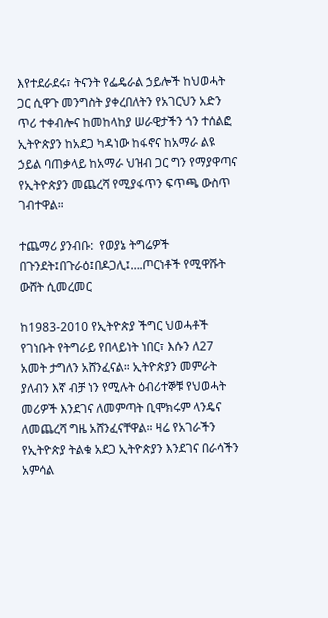እየተደራደሩ፣ ትናንት የፌዴራል ኃይሎች ከህወሓት ጋር ሲዋጉ መንግስት ያቀረበለትን የአገርህን አድን ጥሪ ተቀብሎና ከመከላከያ ሠራዊታችን ጎን ተሰልፎ ኢትዮጵያን ከአደጋ ካዳነው ከፋኖና ከአማራ ልዩ ኃይል ባጠቃላይ ከአማራ ህዝብ ጋር ግን የማያዋጣና የኢትዮጵያን መጨረሻ የሚያፋጥን ፍጥጫ ውስጥ ገብተዋል።

ተጨማሪ ያንብቡ:  የወያኔ ትግሬዎች በጉንደት፤በጉራዕ፤በዶጋሊ፤….ጦርነቶች የሚዋሹት ውሸት ሲመረመር

ከ1983-2010 የኢትዮጵያ ችግር ህወሓቶች የገነቡት የትግራይ የበላይነት ነበር፣ እሱን ለ27 አመት ታግለን አሸንፈናል። ኢትዮጵያን መምራት ያለብን እኛ ብቻ ነን የሚሉት ዕብሪተኞቹ የህወሓት መሪዎች እንደገና ለመምጣት ቢሞክሩም ላንዴና ለመጨረሻ ግዜ አሸንፈናቸዋል። ዛሬ የአገራችን የኢትዮጵያ ትልቁ አደጋ ኢትዮጵያን እንደገና በራሳችን አምሳል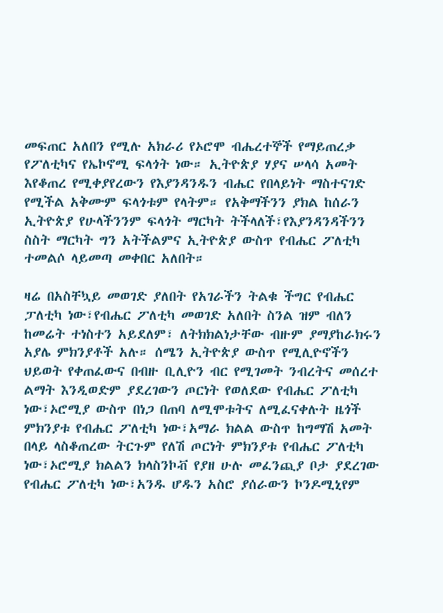መፍጠር አለበን የሚሉ አክራሪ የኦሮሞ ብሔረተኞች የማይጠረቃ የፖለቲካና የኤኮኖሚ ፍላጎት ነው። ኢትዮጵያ ሃያና ሠላሳ አመት እየቆጠረ የሚቀያየረውን የእያንዳንዱን ብሔር የበላይነት ማስተናገድ የሚችል አቅሙም ፍላጎቱም የላትም። የአቅማችንን ያክል ከሰራን ኢትዮጵያ የሁላችንንም ፍላጎት ማርካት ትችላለች፣የእያንዳንዳችንን ስስት ማርካት ግን አትችልምና ኢትዮጵያ ውስጥ የብሔር ፖለቲካ ተመልሶ ላይመጣ መቀበር አለበት።

ዛሬ በአስቸኳይ መወገድ ያለበት የአገራችን ትልቁ ችግር የብሔር ፓለቲካ ነው፣የብሔር ፖለቲካ መወገድ አለበት ስንል ዝም ብለን ከመሬት ተነስተን አይደለም፣ ለትክክልነታቸው ብዙም ያማያከራክሩን አያሌ ምክንያቶች አሉ። ሰሜን ኢትዮጵያ ውስጥ የሚሊዮኖችን ህይወት የቀጠፈውና በብዙ ቢሊዮን ብር የሚገመት ንብረትና መሰረተ ልማት እንዲወድም ያደረገውን ጦርነት የወለደው የብሔር ፖለቲካ ነው፣ኦሮሚያ ውስጥ በነጋ በጠባ ለሚሞቱትና ለሚፈናቀሉት ዜጎች ምክንያቱ የብሔር ፖለቲካ ነው፣አማራ ክልል ውስጥ ከግማሽ አመት በላይ ላስቆጠረው ትርጉም የለሽ ጦርነት ምክንያቱ የብሔር ፖለቲካ ነው፣ኦሮሚያ ክልልን ክላስንኮቭ የያዘ ሁሉ መፈንጪያ ቦታ ያደረገው የብሔር ፖለቲካ ነው፣አንዱ ሆዱን አስሮ ያሰራውን ኮንዶሚኒየም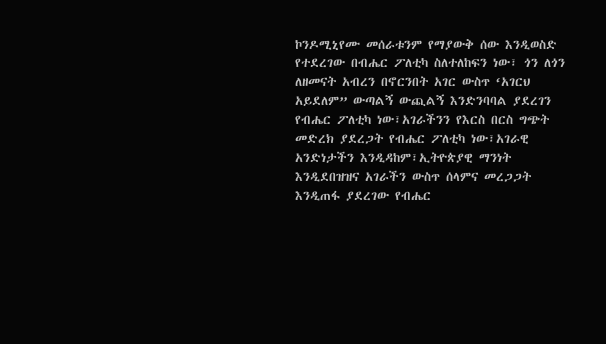ኮንዶሚኒየሙ መሰራቱንም የማያውቅ ሰው እንዲወስድ የተደረገው በብሔር ፖለቲካ ስለተለከፍን ነው፣ ጎን ለጎን ለዘመናት አብረን በኖርንበት አገር ውስጥ ‘አገርህ አይደለም” ውጣልኝ ውጪልኝ እንድንባባል ያደረገን የብሔር ፖለቲካ ነው፣አገራችንን የእርስ በርስ ግጭት መድረክ ያደረጋት የብሔር ፖለቲካ ነው፣አገራዊ አንድነታችን እንዲዳከም፣ኢትዮጵያዊ ማንነት እንዲደበዝዝና አገራችን ውስጥ ሰላምና መረጋጋት እንዲጠፋ ያደረገው የብሔር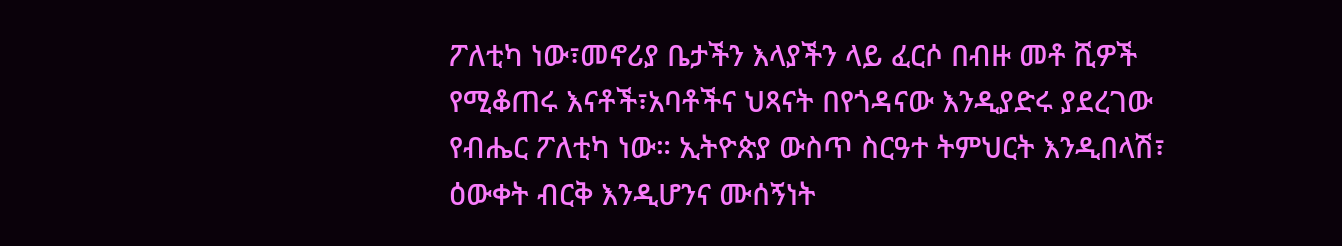ፖለቲካ ነው፣መኖሪያ ቤታችን እላያችን ላይ ፈርሶ በብዙ መቶ ሺዎች የሚቆጠሩ እናቶች፣አባቶችና ህጻናት በየጎዳናው እንዲያድሩ ያደረገው የብሔር ፖለቲካ ነው። ኢትዮጵያ ውስጥ ስርዓተ ትምህርት እንዲበላሽ፣ ዕውቀት ብርቅ እንዲሆንና ሙሰኝነት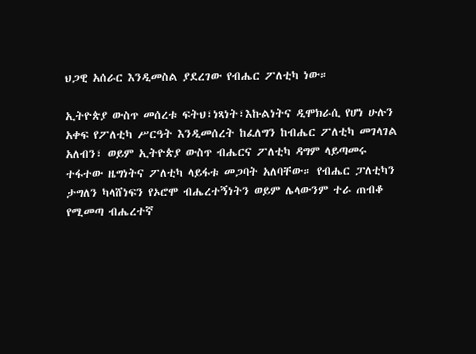ህጋዊ አሰራር እንዲመስል ያደረገው የብሔር ፖለቲካ ነው።

ኢትዮጵያ ውስጥ መሰረቱ ፍትህ፣ነጻነት፣እኩልነትና ዲሞክራሲ የሆነ ሁሉን አቀፍ የፖለቲካ ሥርዓት እንዲመሰረት ከፈለግን ከብሔር ፖለቲካ መገላገል አለብን፣ ወይም ኢትዮጵያ ውስጥ ብሔርና ፖለቲካ ዳግም ላይጣመሩ ተፋተው ዜግነትና ፖለቲካ ላይፋቱ መጋባት አለባቸው። የብሔር ፓለቲካን ታግለን ካላሸነፍን የኦሮሞ ብሔረተኝነትን ወይም ሌላውንም ተራ ጠብቆ የሚመጣ ብሔረተኛ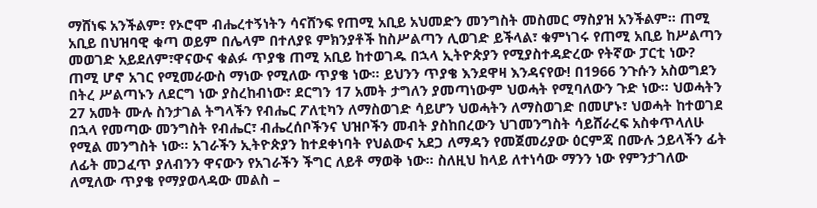ማሸነፍ አንችልም፣ የኦሮሞ ብሔረተኝነትን ሳናሸንፍ የጠሚ አቢይ አህመድን መንግስት መስመር ማስያዝ አንችልም። ጠሚ አቢይ በህዝባዊ ቁጣ ወይም በሌላም በተለያዩ ምክንያቶች ከስሥልጣን ሊወገድ ይችላል፣ ቁምነገሩ የጠሚ አቢይ ከሥልጣን መወገድ አይደለም፣ዋናውና ቁልፉ ጥያቄ ጠሚ አቢይ ከተወገዱ በኋላ ኢትዮጵያን የሚያስተዳድረው የትኛው ፓርቲ ነው? ጠሚ ሆኖ አገር የሚመራውስ ማነው የሚለው ጥያቄ ነው። ይህንን ጥያቄ እንደዋዛ እንዳናየው! በ1966 ንጉሱን አስወግደን በትረ ሥልጣኑን ለደርግ ነው ያስረከብነው፣ ደርግን 17 አመት ታግለን ያመጣነውም ህወሓት የሚባለውን ጉድ ነው። ህወሓትን 27 አመት ሙሉ ስንታገል ትግላችን የብሔር ፖለቲካን ለማስወገድ ሳይሆን ህወሓትን ለማስወገድ በመሆኑ፣ ህወሓት ከተወገደ በኋላ የመጣው መንግስት የብሔር፣ ብሔረሰቦችንና ህዝቦችን መብት ያስከበረውን ህገመንግስት ሳይሸራረፍ አስቀጥላለሁ የሚል መንግስት ነው። አገራችን ኢትዮጵያን ከተደቀነባት የህልውና አደጋ ለማዳን የመጀመሪያው ዕርምጃ በሙሉ ኃይላችን ፊት ለፊት መጋፈጥ ያለብንን ዋናውን የአገራችን ችግር ለይቶ ማወቅ ነው። ስለዚህ ከላይ ለተነሳው ማንን ነው የምንታገለው ለሚለው ጥያቄ የማያወላዳው መልስ –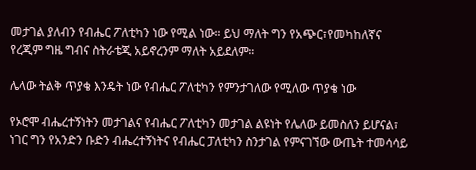መታገል ያለብን የብሔር ፖለቲካን ነው የሚል ነው። ይህ ማለት ግን የአጭር፣የመካከለኛና የረጂም ግዜ ግብና ስትራቴጂ አይኖረንም ማለት አይደለም።

ሌላው ትልቅ ጥያቄ እንዴት ነው የብሔር ፖለቲካን የምንታገለው የሚለው ጥያቄ ነው

የኦሮሞ ብሔረተኝነትን መታገልና የብሔር ፖለቲካን መታገል ልዩነት የሌለው ይመስለን ይሆናል፣ ነገር ግን የአንድን ቡድን ብሔረተኝነትና የብሔር ፓለቲካን ስንታገል የምናገኘው ውጤት ተመሳሳይ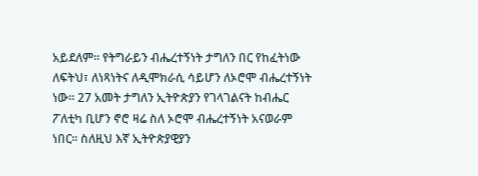አይደለም። የትግራይን ብሔረተኝነት ታግለን በር የከፈትነው ለፍትህ፣ ለነጻነትና ለዲሞክራሲ ሳይሆን ለኦሮሞ ብሔረተኝነት ነው። 27 አመት ታግለን ኢትዮጵያን የገላገልናት ከብሔር ፖለቲካ ቢሆን ኖሮ ዛሬ ስለ ኦሮሞ ብሔረተኝነት አናወራም ነበር። ስለዚህ እኛ ኢትዮጵያዊያን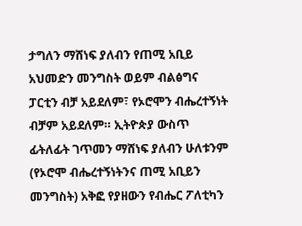ታግለን ማሸነፍ ያለብን የጠሚ አቢይ አህመድን መንግስት ወይም ብልፅግና ፓርቲን ብቻ አይደለም፣ የኦሮሞን ብሔረተኝነት ብቻም አይደለም። ኢትዮጵያ ውስጥ ፊትለፊት ገጥመን ማሸነፍ ያለብን ሁለቱንም (የኦሮሞ ብሔረተኝነትንና ጠሚ አቢይን መንግስት) አቅፎ የያዘውን የብሔር ፖለቲካን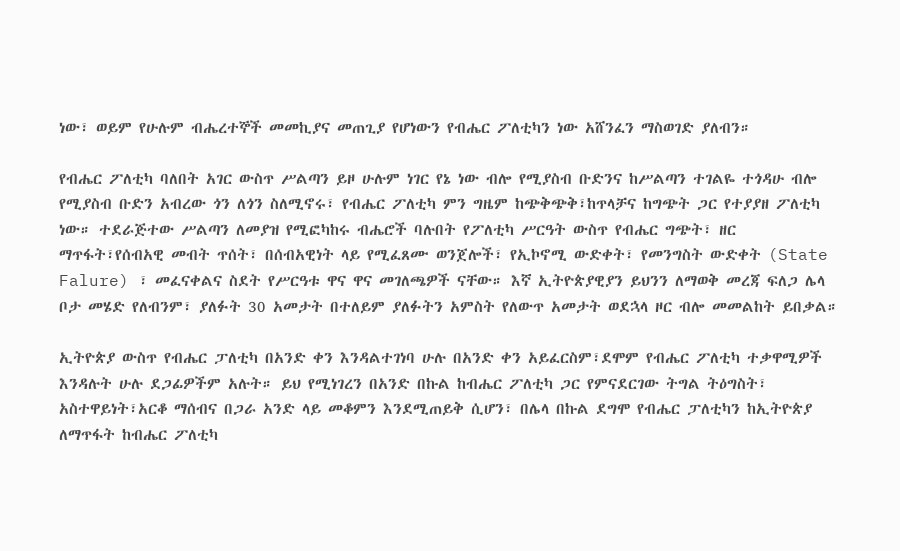ነው፣ ወይም የሁሉም ብሔረተኞች መመኪያና መጠጊያ የሆነውን የብሔር ፖለቲካን ነው አሸንፈን ማስወገድ ያለብን።

የብሔር ፖለቲካ ባለበት አገር ውስጥ ሥልጣን ይዞ ሁሉም ነገር የኔ ነው ብሎ የሚያስብ ቡድንና ከሥልጣን ተገልዬ ተጎዳሁ ብሎ የሚያስብ ቡድን አብረው ጎን ለጎን ስለሚኖሩ፣ የብሔር ፖለቲካ ምን ግዜም ከጭቅጭቅ፣ከጥላቻና ከግጭት ጋር የተያያዘ ፖለቲካ ነው። ተደራጅተው ሥልጣን ለመያዝ የሚፎካከሩ ብሔሮች ባሉበት የፖለቲካ ሥርዓት ውስጥ የብሔር ግጭት፣ ዘር ማጥፋት፣የሰብአዊ መብት ጥሰት፣ በሰብአዊነት ላይ የሚፈጸሙ ወንጀሎች፣ የኢኮኖሚ ውድቀት፣ የመንግስት ውድቀት (State Falure) ፣ መፈናቀልና ስደት የሥርዓቱ ዋና ዋና መገለጫዎች ናቸው። እኛ ኢትዮጵያዊያን ይህንን ለማወቅ መረጃ ፍለጋ ሌላ ቦታ መሄድ የለብንም፣ ያለፉት 30 አመታት በተለይም ያለፉትን አምስት የለውጥ አመታት ወደኋላ ዞር ብሎ መመልከት ይበቃል።

ኢትዮጵያ ውስጥ የብሔር ፓለቲካ በአንድ ቀን እንዳልተገነባ ሁሉ በአንድ ቀን አይፈርስም፣ደሞም የብሔር ፖለቲካ ተቃዋሚዎች እንዳሉት ሁሉ ደጋፊዎችም አሉት። ይህ የሚነገረን በአንድ በኩል ከብሔር ፖለቲካ ጋር የምናደርገው ትግል ትዕግስት፣ አስተዋይነት፣አርቆ ማሰብና በጋራ አንድ ላይ መቆምን እንደሚጠይቅ ሲሆን፣ በሌላ በኩል ደግሞ የብሔር ፓለቲካን ከኢትዮጵያ ለማጥፋት ከብሔር ፖለቲካ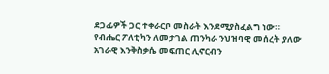ደጋፊዎች ጋር ተቀራርቦ መስራት እንደሚያስፈልግ ነው። የብሔር ፖለቲካን ለመታገል ጠንካራ ንህዝባዊ መሰረት ያለው አገራዊ እንቅስቃሴ መፍጠር ሊኖርብን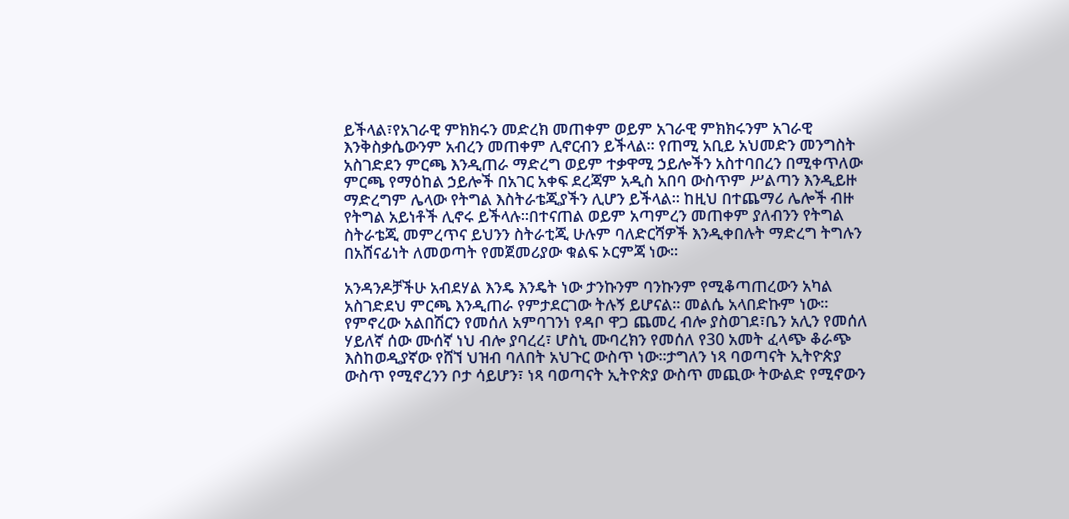ይችላል፣የአገራዊ ምክክሩን መድረክ መጠቀም ወይም አገራዊ ምክክሩንም አገራዊ እንቅስቃሴውንም አብረን መጠቀም ሊኖርብን ይችላል። የጠሚ አቢይ አህመድን መንግስት አስገድደን ምርጫ እንዲጠራ ማድረግ ወይም ተቃዋሚ ኃይሎችን አስተባበረን በሚቀጥለው ምርጫ የማዕከል ኃይሎች በአገር አቀፍ ደረጃም አዲስ አበባ ውስጥም ሥልጣን እንዲይዙ ማድረግም ሌላው የትግል እስትራቴጂያችን ሊሆን ይችላል። ከዚህ በተጨማሪ ሌሎች ብዙ የትግል አይነቶች ሊኖሩ ይችላሉ።በተናጠል ወይም አጣምረን መጠቀም ያለብንን የትግል ስትራቴጂ መምረጥና ይህንን ስትራቲጂ ሁሉም ባለድርሻዎች እንዲቀበሉት ማድረግ ትግሉን በአሸናፊነት ለመወጣት የመጀመሪያው ቁልፍ ኦርምጃ ነው።

አንዳንዶቻችሁ አብደሃል እንዴ እንዴት ነው ታንኩንም ባንኩንም የሚቆጣጠረውን አካል አስገድደህ ምርጫ እንዲጠራ የምታደርገው ትሉኝ ይሆናል። መልሴ አላበድኩም ነው። የምኖረው አልበሽርን የመሰለ አምባገንነ የዳቦ ዋጋ ጨመረ ብሎ ያስወገደ፣ቤን አሊን የመሰለ ሃይለኛ ሰው ሙሰኛ ነህ ብሎ ያባረረ፣ ሆስኒ ሙባረክን የመሰለ የ30 አመት ፈላጭ ቆራጭ እስከወዲያኛው የሸኘ ህዝብ ባለበት አህጉር ውስጥ ነው።ታግለን ነጻ ባወጣናት ኢትዮጵያ ውስጥ የሚኖረንን ቦታ ሳይሆን፣ ነጻ ባወጣናት ኢትዮጵያ ውስጥ መጪው ትውልድ የሚኖውን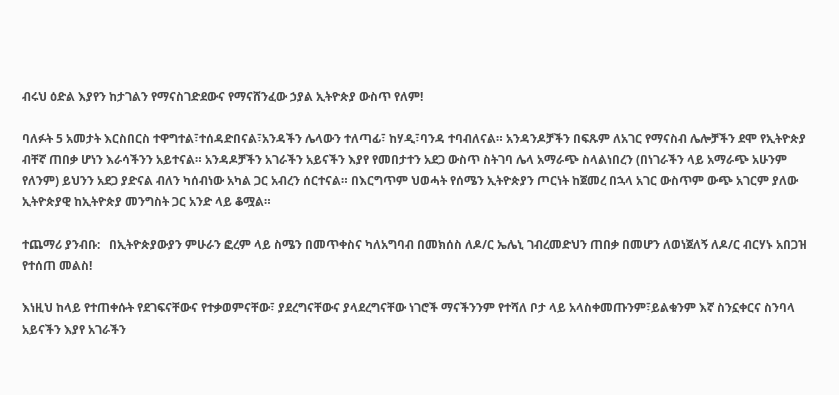ብሩህ ዕድል እያየን ከታገልን የማናስገድደውና የማናሸንፈው ኃያል ኢትዮጵያ ውስጥ የለም!

ባለፉት 5 አመታት እርስበርስ ተዋግተል፣ተሰዳድበናል፣አንዳችን ሌላውን ተለጣፊ፣ ከሃዲ፣ባንዳ ተባብለናል። አንዳንዶቻችን በፍጹም ለአገር የማናስብ ሌሎቻችን ደሞ የኢትዮጵያ ብቸኛ ጠበቃ ሆነን እራሳችንን አይተናል። አንዳዶቻችን አገራችን አይናችን እያየ የመበታተን አደጋ ውስጥ ስትገባ ሌላ አማራጭ ስላልነበረን (በነገራችን ላይ አማራጭ አሁንም የለንም) ይህንን አደጋ ያድናል ብለን ካሰብነው አካል ጋር አብረን ሰርተናል። በእርግጥም ህወሓት የሰሜን ኢትዮጵያን ጦርነት ከጀመረ በኋላ አገር ውስጥም ውጭ አገርም ያለው ኢትዮጵያዊ ከኢትዮጵያ መንግስት ጋር አንድ ላይ ቆሟል።

ተጨማሪ ያንብቡ:   በኢትዮጵያውያን ምሁራን ፎረም ላይ ስሜን በመጥቀስና ካለአግባብ በመክሰስ ለዶ/ር ኤሌኒ ገብረመድህን ጠበቃ በመሆን ለወነጀለኝ ለዶ/ር ብርሃኑ አበጋዝ የተሰጠ መልስ!

እነዚህ ከላይ የተጠቀሱት የደገፍናቸውና የተቃወምናቸው፣ ያደረግናቸውና ያላደረግናቸው ነገሮች ማናችንንም የተሻለ ቦታ ላይ አላስቀመጡንም፣ይልቁንም እኛ ስንኗቀርና ስንባላ አይናችን እያየ አገራችን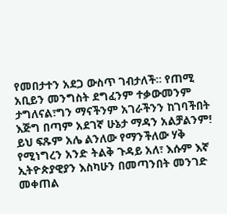የመበታተን አደጋ ውስጥ ገብታለች። የጠሚ አቢይን መንግስት ደግፈንም ተቃውመንም ታግለናል፣ግን ማናችንም አገራችንን ከገባችበት እጅግ በጣም አደገኛ ሁኔታ ማዳን አልቻልንም!  ይህ ፍጹም አሌ ልንለው የማንችለው ሃቅ የሚነግረን አንድ ትልቅ ጉዳይ አለ፣ እሱም እኛ ኢትዮጵያዊያን እስካሁን በመጣንበት መንገድ መቀጠል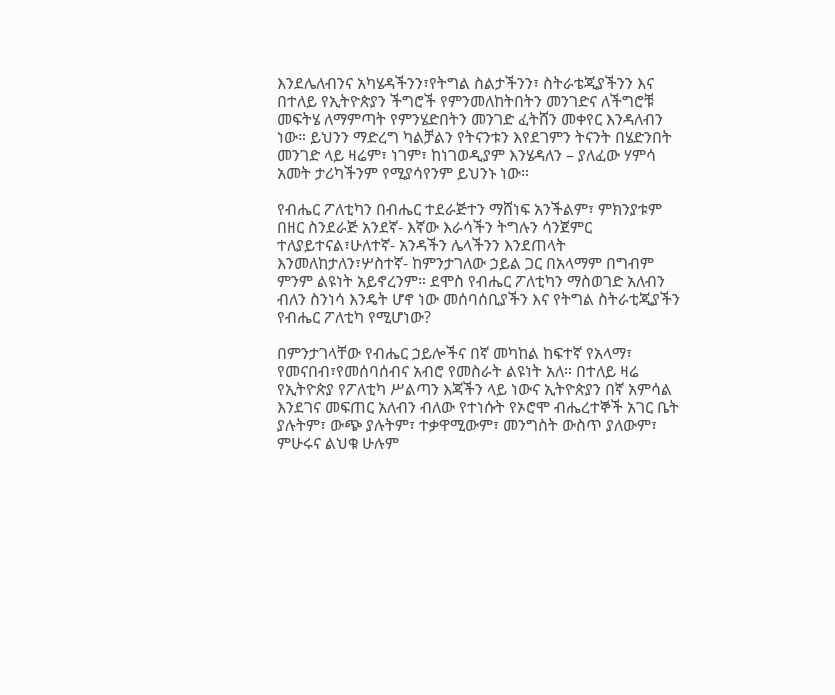እንደሌለብንና አካሄዳችንን፣የትግል ስልታችንን፣ ስትራቴጂያችንን እና በተለይ የኢትዮጵያን ችግሮች የምንመለከትበትን መንገድና ለችግሮቹ መፍትሄ ለማምጣት የምንሄድበትን መንገድ ፈትሸን መቀየር እንዳለብን ነው። ይህንን ማድረግ ካልቻልን የትናንቱን እየደገምን ትናንት በሄድንበት መንገድ ላይ ዛሬም፣ ነገም፣ ከነገወዲያም እንሄዳለን – ያለፈው ሃምሳ አመት ታሪካችንም የሚያሳየንም ይህንኑ ነው።

የብሔር ፖለቲካን በብሔር ተደራጅተን ማሸነፍ አንችልም፣ ምክንያቱም በዘር ስንደራጅ አንደኛ- እኛው እራሳችን ትግሉን ሳንጀምር ተለያይተናል፣ሁለተኛ- አንዳችን ሌላችንን እንደጠላት እንመለከታለን፣ሦስተኛ- ከምንታገለው ኃይል ጋር በአላማም በግብም ምንም ልዩነት አይኖረንም። ደሞስ የብሔር ፖለቲካን ማስወገድ አለብን ብለን ስንነሳ እንዴት ሆኖ ነው መሰባሰቢያችን እና የትግል ስትራቲጂያችን የብሔር ፖለቲካ የሚሆነው?

በምንታገላቸው የብሔር ኃይሎችና በኛ መካከል ከፍተኛ የአላማ፣ የመናበብ፣የመሰባሰብና አብሮ የመስራት ልዩነት አለ። በተለይ ዛሬ የኢትዮጵያ የፖለቲካ ሥልጣን እጃችን ላይ ነውና ኢትዮጵያን በኛ አምሳል እንደገና መፍጠር አለብን ብለው የተነሱት የኦሮሞ ብሔረተኞች አገር ቤት ያሉትም፣ ውጭ ያሉትም፣ ተቃዋሚውም፣ መንግስት ውስጥ ያለውም፣ ምሁሩና ልህቁ ሁሉም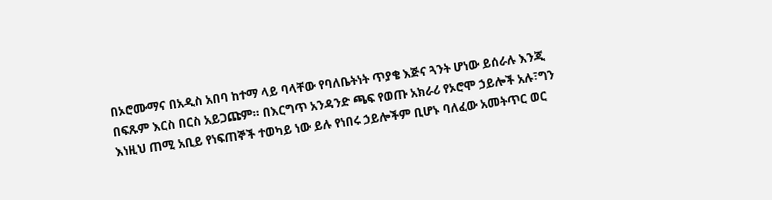በኦሮሙማና በአዲስ አበባ ከተማ ላይ ባላቸው የባለቤትነት ጥያቄ እጅና ጓንት ሆነው ይሰራሉ እንጂ በፍጹም እርስ በርስ አይጋጩም። በእርግጥ አንዳንድ ጫፍ የወጡ አክራሪ የኦሮሞ ኃይሎች አሉ፣ግን እነዚህ ጠሚ አቢይ የነፍጠኞች ተወካይ ነው ይሉ የነበሩ ኃይሎችም ቢሆኑ ባለፈው አመትጥር ወር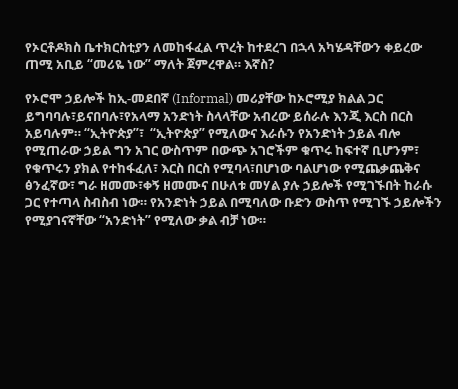የኦርቶዶክስ ቤተክርስቲያን ለመከፋፈል ጥረት ከተደረገ በኋላ አካሄዳቸውን ቀይረው ጠሚ አቢይ “መሪዬ ነው” ማለት ጀምረዋል። እኛስ?

የኦሮሞ ኃይሎች ከኢ-መደበኛ (Informal) መሪያቸው ከኦሮሚያ ክልል ጋር ይግባባሉ፣ይናበባሉ፣የአላማ አንድነት ስላላቸው አብረው ይሰራሉ እንጂ እርስ በርስ አይባሉም። “ኢትዮጵያ”፣  “ኢትዮጵያ” የሚለውና እራሱን የአንድነት ኃይል ብሎ የሚጠራው ኃይል ግን አገር ውስጥም በውጭ አገሮችም ቁጥሩ ከፍተኛ ቢሆንም፣ የቁጥሩን ያክል የተከፋፈለ፣ እርስ በርስ የሚባላ፣በሆነው ባልሆነው የሚጨቃጨቅና ፅንፈኛው፣ ግራ ዘመሙ፣ቀኝ ዘመሙና በሁለቱ መሃል ያሉ ኃይሎች የሚገኙበት ከራሱ ጋር የተጣላ ስብስብ ነው። የአንድነት ኃይል በሚባለው ቡድን ውስጥ የሚገኙ ኃይሎችን የሚያገናኛቸው “አንድነት” የሚለው ቃል ብቻ ነው።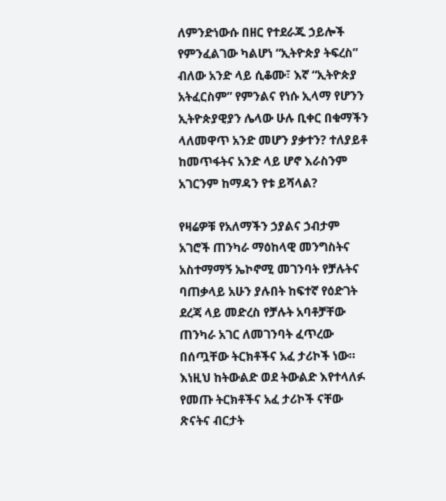ለምንድነውሱ በዘር የተደራጁ ኃይሎች የምንፈልገው ካልሆነ “ኢትዮጵያ ትፍረስ” ብለው አንድ ላይ ሲቆሙ፣ እኛ “ኢትዮጵያ አትፈርስም” የምንልና የነሱ ኢላማ የሆንን ኢትዮጵያዊያን ሌላው ሁሉ ቢቀር በቁማችን ላለመዋጥ አንድ መሆን ያቃተን? ተለያይቶ ከመጥፋትና አንድ ላይ ሆኖ እራስንም አገርንም ከማዳን የቱ ይሻላል?

የዛሬዎቹ የአለማችን ኃያልና ኃብታም አገሮች ጠንካራ ማዕከላዊ መንግስትና አስተማማኝ ኤኮኖሚ መገንባት የቻሉትና ባጠቃላይ አሁን ያሉበት ከፍተኛ የዕድገት ደረጃ ላይ መድረስ የቻሉት አባቶቻቸው ጠንካራ አገር ለመገንባት ፈጥረው በሰጧቸው ትርክቶችና አፈ ታሪኮች ነው። እነዚህ ከትውልድ ወደ ትውልድ እየተላለፉ የመጡ ትርክቶችና አፈ ታሪኮች ናቸው ጽናትና ብርታት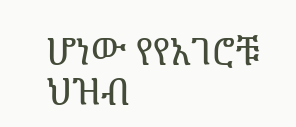ሆነው የየአገሮቹ ህዝብ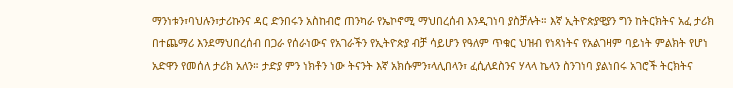ማንነቱን፣ባህሉን፣ታሪኩንና ዳር ድንበሩን አስከብሮ ጠንካራ የኤኮኖሚ ማህበረሰብ እንዲገነባ ያስቻሉት። እኛ ኢትዮጵያዊያን ግን ከትርክትና አፈ ታሪክ በተጨማሪ እንደማህበረሰብ በጋራ የሰራነውና የአገራችን የኢትዮጵያ ብቻ ሳይሆን የዓለም ጥቁር ህዝብ የነጻነትና የአልገዛም ባይነት ምልክት የሆነ አድዋን የመሰለ ታሪክ አለን። ታድያ ምን ነክቶን ነው ትናንት እኛ አክሱምን፣ላሊበላን፣ ፈሲለደስንና ሃላላ ኬላን ስንገነባ ያልነበሩ አገሮች ትርክትና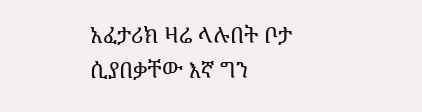አፈታሪክ ዛሬ ላሉበት ቦታ ሲያበቃቸው እኛ ግን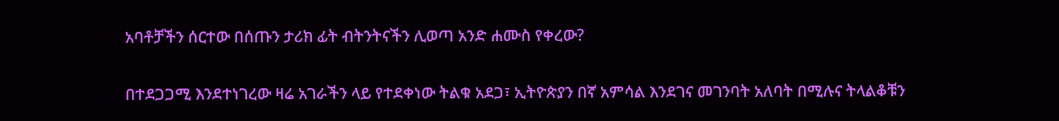አባቶቻችን ሰርተው በሰጡን ታሪክ ፊት ብትንትናችን ሊወጣ አንድ ሐሙስ የቀረው?

በተደጋጋሚ እንደተነገረው ዛሬ አገራችን ላይ የተደቀነው ትልቁ አደጋ፣ ኢትዮጵያን በኛ አምሳል እንደገና መገንባት አለባት በሚሉና ትላልቆቹን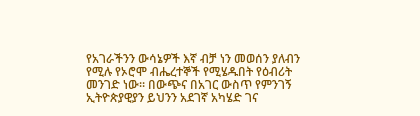የአገራችንን ውሳኔዎች እኛ ብቻ ነን መወሰን ያለብን የሚሉ የኦሮሞ ብሔረተኞች የሚሄዱበት የዕብሪት መንገድ ነው። በውጭና በአገር ውስጥ የምንገኝ ኢትዮጵያዊያን ይህንን አደገኛ አካሄድ ገና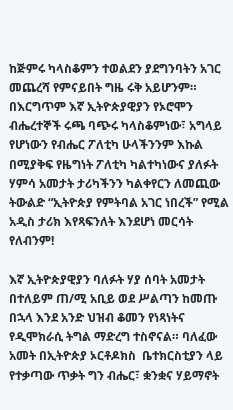ከጅምሩ ካላስቆምን ተወልደን ያደግንባትን አገር መጨረሻ የምናይበት ግዜ ሩቅ አይሆንም። በእርግጥም እኛ ኢትዮጵያዊያን የኦሮሞን ብሔረተኞች ሩጫ ባጭሩ ካላስቆምነው፣ አግላይ የሆነውን የብሔር ፖለቲካ ሁላችንንም እኩል በሚያቅፍ የዜግነት ፖለቲካ ካልተካነውና ያለፉት ሃምሳ አመታት ታሪካችንን ካልቀየርን ለመጪው ትውልድ “ኢትዮጵያ የምትባል አገር ነበረች” የሚል አዲስ ታሪክ እየጻፍንለት እንደሆነ መርሳት የለብንም!

እኛ ኢትዮጵያዊያን ባለፉት ሃያ ሰባት አመታት በተለይም ጠ/ሚ አቢይ ወደ ሥልጣን ከመጡ በኋላ እንደ አንድ ህዝብ ቆመን የነጻነትና የዲሞክራሲ ትግል ማድረግ ተስኖናል። ባለፈው አመት በኢትዮጵያ ኦርቶዶክስ  ቤተክርስቲያን ላይ የተቃጣው ጥቃት ግን ብሔር፣ ቋንቋና ሃይማኖት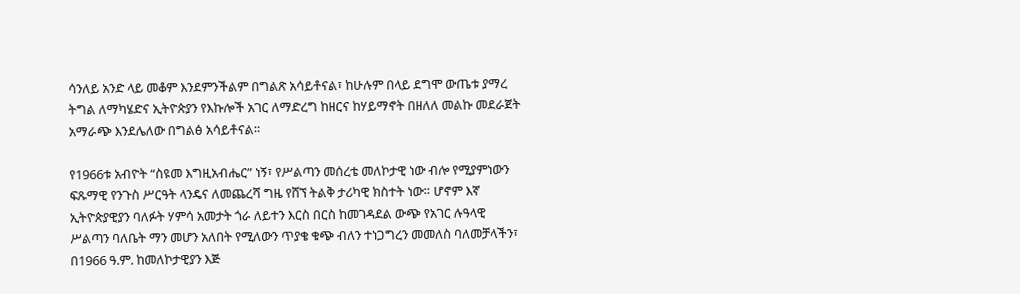ሳንለይ አንድ ላይ መቆም እንደምንችልም በግልጽ አሳይቶናል፣ ከሁሉም በላይ ደግሞ ውጤቱ ያማረ ትግል ለማካሄድና ኢትዮጵያን የእኩሎች አገር ለማድረግ ከዘርና ከሃይማኖት በዘለለ መልኩ መደራጀት አማራጭ እንደሌለው በግልፅ አሳይቶናል።

የ1966ቱ አብዮት “ስዩመ እግዚአብሔር” ነኝ፣ የሥልጣን መሰረቴ መለኮታዊ ነው ብሎ የሚያምነውን ፍጹማዊ የንጉስ ሥርዓት ላንዴና ለመጨረሻ ግዜ የሸኘ ትልቅ ታሪካዊ ክስተት ነው። ሆኖም እኛ ኢትዮጵያዊያን ባለፉት ሃምሳ አመታት ጎራ ለይተን እርስ በርስ ከመገዳደል ውጭ የአገር ሉዓላዊ ሥልጣን ባለቤት ማን መሆን አለበት የሚለውን ጥያቄ ቁጭ ብለን ተነጋግረን መመለስ ባለመቻላችን፣ በ1966 ዓ.ም. ከመለኮታዊያን እጅ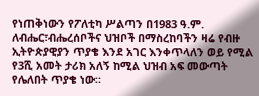የነጠቅነውን የፖለቲካ ሥልጣን በ1983 ዓ.ም. ለብሔር፣ብሔረሰቦችና ህዝቦች በማስረከባችን ዛሬ የብዙ ኢትዮጵያዊያን ጥያቄ እንደ አገር እንቀጥላለን ወይ የሚል የ3ሺ አመት ታሪክ አለኝ ከሚል ህዝብ አፍ መውጣት የሌለበት ጥያቄ ነው።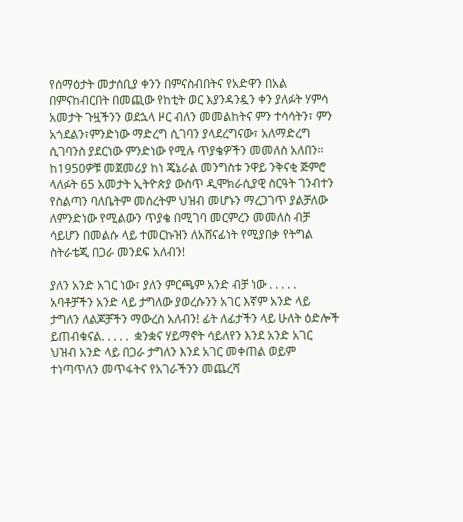የሰማዕታት መታሰቢያ ቀንን በምናስብበትና የአድዋን በአል በምናከብርበት በመጪው የከቲት ወር እያንዳንዷን ቀን ያለፉት ሃምሳ አመታት ጉዟችንን ወደኋላ ዞር ብለን መመልከትና ምን ተሳሳትን፣ ምን አጎደልን፣ምንድነው ማድረግ ሲገባን ያላደረግናው፣ አለማድረግ ሲገባንስ ያደርነው ምንድነው የሚሉ ጥያቄዎችን መመለስ አለበን። ከ1950ዎቹ መጀመሪያ ከነ ጄኔራል መንግስቱ ንዋይ ንቅናቂ ጅምሮ ላለፉት 65 አመታት ኢትዮጵያ ውስጥ ዲሞክራሲያዊ ስርዓት ገንብተን የስልጣን ባለቤትም መሰረትም ህዝብ መሆኑን ማረጋገጥ ያልቻለው ለምንድነው የሚልውን ጥያቄ በሚገባ መርምረን መመለስ ብቻ ሳይሆን በመልሱ ላይ ተመርኩዝን ለአሸናፊነት የሚያበቃ የትግል ስትራቴጂ በጋራ መንደፍ አለብን!

ያለን አንድ አገር ነው፣ ያለን ምርጫም አንድ ብቻ ነው . . . . .  አባቶቻችን አንድ ላይ ታግለው ያወረሱንን አገር እኛም አንድ ላይ ታግለን ለልጆቻችን ማውረስ አለብን! ፊት ለፊታችን ላይ ሁለት ዕድሎች ይጠብቁናል. . . . .  ቋንቋና ሃይማኖት ሳይለየን እንደ አንድ አገር ህዝብ አንድ ላይ በጋራ ታግለን እንደ አገር መቀጠል ወይም ተነጣጥለን መጥፋትና የአገራችንን መጨረሻ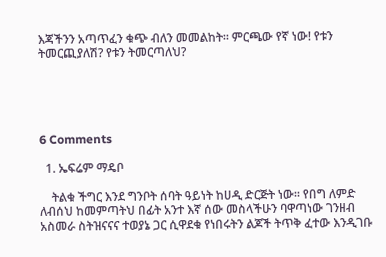እጃችንን አጣጥፈን ቁጭ ብለን መመልከት። ምርጫው የኛ ነው! የቱን ትመርጪያለሽ? የቱን ትመርጣለህ?





6 Comments

  1. ኤፍሬም ማዴቦ

    ትልቁ ችግር እንደ ግንቦት ሰባት ዓይነት ከሀዲ ድርጅት ነው፡፡ የበግ ለምድ ለብሰህ ከመምጣትህ በፊት አንተ እኛ ሰው መስላችሁን ባዋጣነው ገንዘብ አስመራ ስትዝናናና ተወያኔ ጋር ሲዋደቁ የነበሩትን ልጆች ትጥቅ ፈተው እንዲገቡ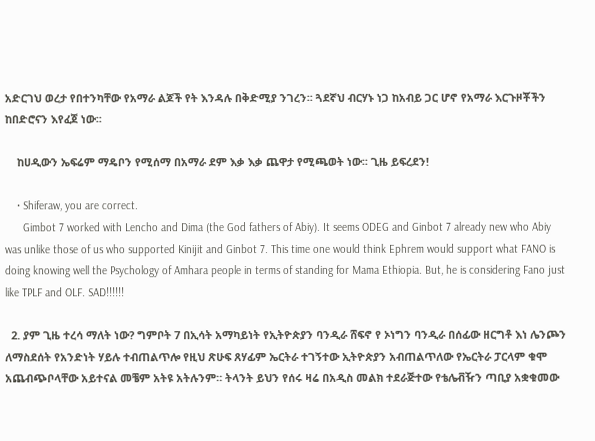አድርገህ ወረታ የበተንካቸው የአማራ ልጆች የት እንዳሉ በቅድሚያ ንገረን፡፡ ጓደኛህ ብርሃኑ ነጋ ከአብይ ጋር ሆኖ የአማራ እርጉዞቾችን ከበድሮናን እየፈጀ ነው፡፡

    ከሀዲውን ኤፍሬም ማዴቦን የሚሰማ በአማራ ደም እቃ እቃ ጨዋታ የሚጫወት ነው፡፡ ጊዜ ይፍረደን!

    • Shiferaw, you are correct.
      Gimbot 7 worked with Lencho and Dima (the God fathers of Abiy). It seems ODEG and Ginbot 7 already new who Abiy was unlike those of us who supported Kinijit and Ginbot 7. This time one would think Ephrem would support what FANO is doing knowing well the Psychology of Amhara people in terms of standing for Mama Ethiopia. But, he is considering Fano just like TPLF and OLF. SAD!!!!!!

  2. ያም ጊዜ ተረሳ ማለት ነው? ግምቦት 7 በኢሳት አማካይነት የኢትዮጵያን ባንዲራ ሸፍኖ የ ኦነግን ባንዲራ በሰፊው ዘርግቶ እነ ሌንጮን ለማስደሰት የአንድነት ሃይሉ ተብጠልጥሎ የዚህ ጽሁፍ ጸሃፊም ኤርትራ ተገኝተው ኢትዮጵያን አብጠልጥለው የኤርትራ ፓርላም ቁሞ አጨብጭቦላቸው አይተናል መቼም አትዩ አትሉንም። ትላንት ይህን የሰሩ ዛሬ በአዲስ መልክ ተደራጅተው የቴሌቭዥን ጣቢያ አቋቁመው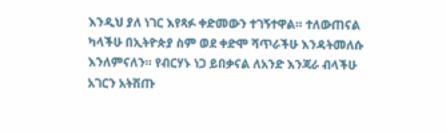እንዲህ ያለ ነገር እየጻፉ ቀድመውን ተገኝተዋል። ተለውጠናል ካላችሁ በኢትዮጵያ ስም ወደ ቀድሞ ሻጥራችሁ እንዳትመለሱ እንለምናለን። የብርሃኑ ነጋ ይበቃናል ለአንድ እንጃራ ብላችሁ አገርን አትሽጡ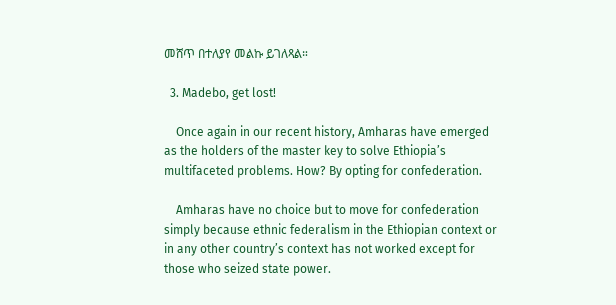መሸጥ በተለያየ መልኩ ይገለጻል።

  3. Madebo, get lost!

    Once again in our recent history, Amharas have emerged as the holders of the master key to solve Ethiopia’s multifaceted problems. How? By opting for confederation.

    Amharas have no choice but to move for confederation simply because ethnic federalism in the Ethiopian context or in any other country’s context has not worked except for those who seized state power.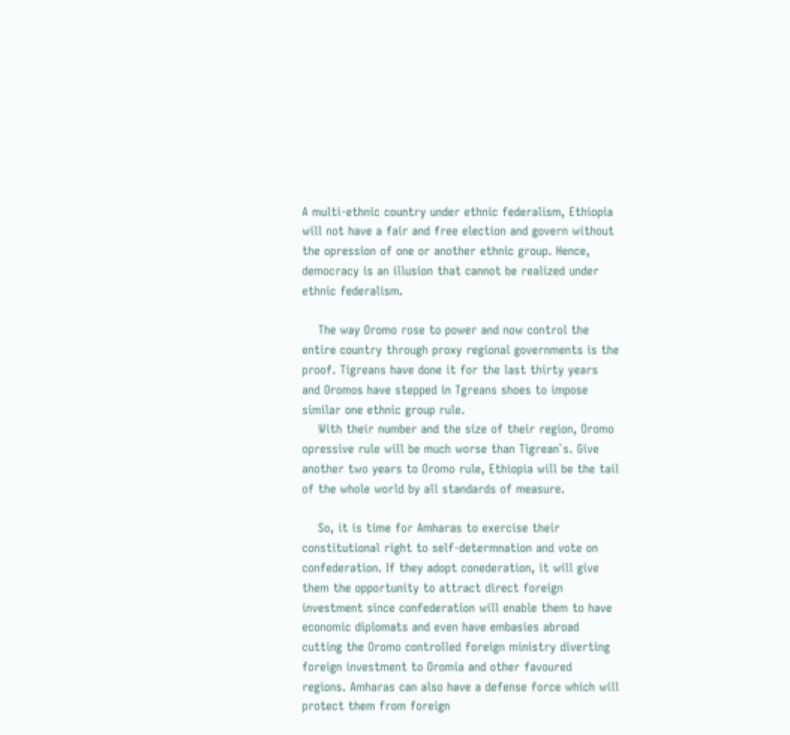A multi-ethnic country under ethnic federalism, Ethiopia will not have a fair and free election and govern without the opression of one or another ethnic group. Hence, democracy is an illusion that cannot be realized under ethnic federalism.

    The way Oromo rose to power and now control the entire country through proxy regional governments is the proof. Tigreans have done it for the last thirty years and Oromos have stepped in Tgreans shoes to impose similar one ethnic group rule.
    With their number and the size of their region, Oromo opressive rule will be much worse than Tigrean`s. Give another two years to Oromo rule, Ethiopia will be the tail of the whole world by all standards of measure.

    So, it is time for Amharas to exercise their constitutional right to self-determnation and vote on confederation. If they adopt conederation, it will give them the opportunity to attract direct foreign investment since confederation will enable them to have economic diplomats and even have embasies abroad cutting the Oromo controlled foreign ministry diverting foreign investment to Oromia and other favoured regions. Amharas can also have a defense force which will protect them from foreign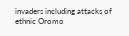invaders including attacks of ethnic Oromo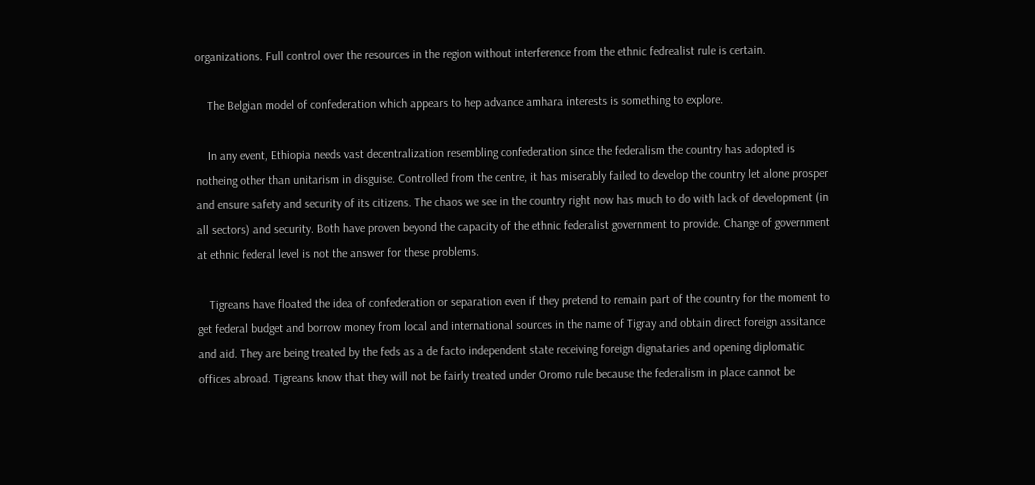organizations. Full control over the resources in the region without interference from the ethnic fedrealist rule is certain.

    The Belgian model of confederation which appears to hep advance amhara interests is something to explore.

    In any event, Ethiopia needs vast decentralization resembling confederation since the federalism the country has adopted is notheing other than unitarism in disguise. Controlled from the centre, it has miserably failed to develop the country let alone prosper and ensure safety and security of its citizens. The chaos we see in the country right now has much to do with lack of development (in all sectors) and security. Both have proven beyond the capacity of the ethnic federalist government to provide. Change of government at ethnic federal level is not the answer for these problems.

    Tigreans have floated the idea of confederation or separation even if they pretend to remain part of the country for the moment to get federal budget and borrow money from local and international sources in the name of Tigray and obtain direct foreign assitance and aid. They are being treated by the feds as a de facto independent state receiving foreign dignataries and opening diplomatic offices abroad. Tigreans know that they will not be fairly treated under Oromo rule because the federalism in place cannot be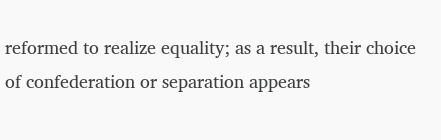reformed to realize equality; as a result, their choice of confederation or separation appears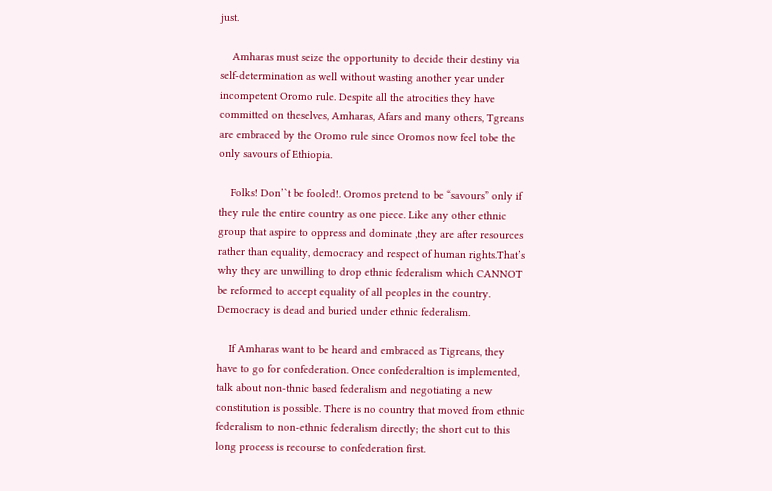just.

    Amharas must seize the opportunity to decide their destiny via self-determination as well without wasting another year under incompetent Oromo rule. Despite all the atrocities they have committed on theselves, Amharas, Afars and many others, Tgreans are embraced by the Oromo rule since Oromos now feel tobe the only savours of Ethiopia.

    Folks! Don’`t be fooled!. Oromos pretend to be “savours” only if they rule the entire country as one piece. Like any other ethnic group that aspire to oppress and dominate ,they are after resources rather than equality, democracy and respect of human rights.That’s why they are unwilling to drop ethnic federalism which CANNOT be reformed to accept equality of all peoples in the country. Democracy is dead and buried under ethnic federalism.

    If Amharas want to be heard and embraced as Tigreans, they have to go for confederation. Once confederaltion is implemented, talk about non-thnic based federalism and negotiating a new constitution is possible. There is no country that moved from ethnic federalism to non-ethnic federalism directly; the short cut to this long process is recourse to confederation first.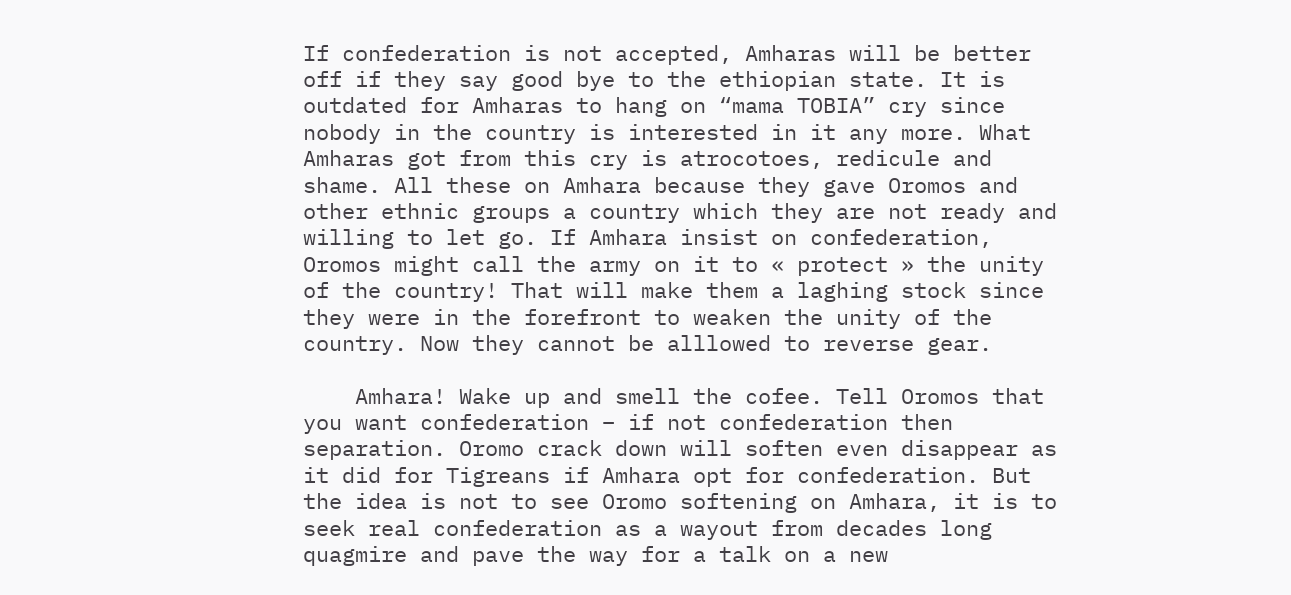If confederation is not accepted, Amharas will be better off if they say good bye to the ethiopian state. It is outdated for Amharas to hang on “mama TOBIA” cry since nobody in the country is interested in it any more. What Amharas got from this cry is atrocotoes, redicule and shame. All these on Amhara because they gave Oromos and other ethnic groups a country which they are not ready and willing to let go. If Amhara insist on confederation, Oromos might call the army on it to « protect » the unity of the country! That will make them a laghing stock since they were in the forefront to weaken the unity of the country. Now they cannot be alllowed to reverse gear.

    Amhara! Wake up and smell the cofee. Tell Oromos that you want confederation – if not confederation then separation. Oromo crack down will soften even disappear as it did for Tigreans if Amhara opt for confederation. But the idea is not to see Oromo softening on Amhara, it is to seek real confederation as a wayout from decades long quagmire and pave the way for a talk on a new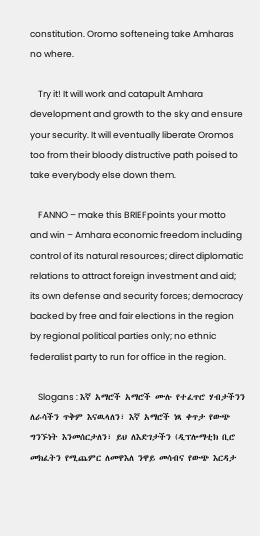constitution. Oromo softeneing take Amharas no where.

    Try it! It will work and catapult Amhara development and growth to the sky and ensure your security. It will eventually liberate Oromos too from their bloody distructive path poised to take everybody else down them.

    FANNO – make this BRIEFpoints your motto and win – Amhara economic freedom including control of its natural resources; direct diplomatic relations to attract foreign investment and aid; its own defense and security forces; democracy backed by free and fair elections in the region by regional political parties only; no ethnic federalist party to run for office in the region.

    Slogans : እኛ አማሮች አማሮች ሙሉ የተፈጥሮ ሃብታችንን ለራሳችን ጥቅም እናዉላለን፣ እኛ አማሮች ነጻ ቀጥታ የውጭ ግንኙነት እንመሰርታለን፣ ይህ ለእድገታችን (ዲፕሎማቲክ ቢሮ መክፈትን የሚጨምር ለመዋእለ ንዋይ መሳብና የውጭ እርዳታ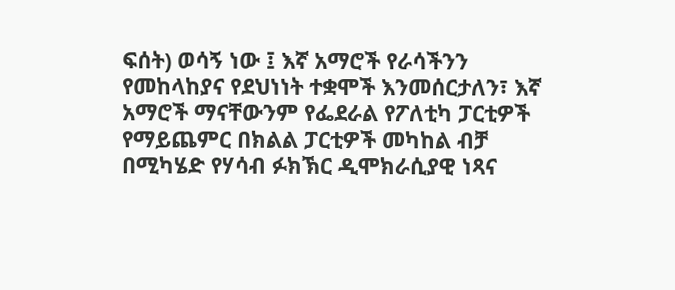ፍሰት) ወሳኝ ነው ፤ እኛ አማሮች የራሳችንን የመከላከያና የደህነነት ተቋሞች እንመሰርታለን፣ እኛ አማሮች ማናቸውንም የፌደራል የፖለቲካ ፓርቲዎች የማይጨምር በክልል ፓርቲዎች መካከል ብቻ በሚካሄድ የሃሳብ ፉክኽር ዲሞክራሲያዊ ነጻና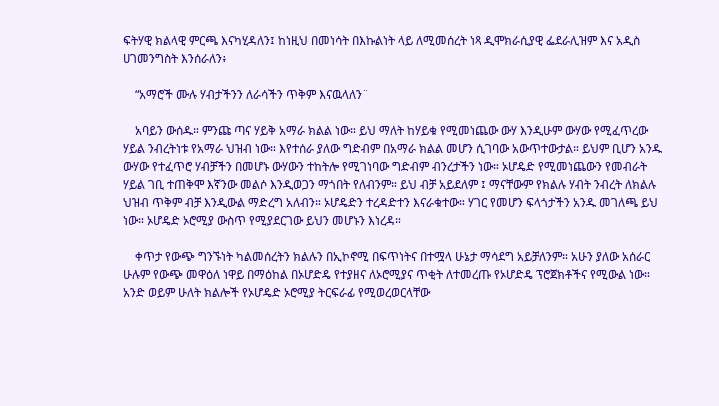ፍትሃዊ ክልላዊ ምርጫ እናካሂዳለን፤ ከነዚህ በመነሳት በእኩልነት ላይ ለሚመሰረት ነጻ ዲሞክራሲያዊ ፌደራሊዝም እና አዲስ ሀገመንግስት እንሰራለን፥

    “አማሮች ሙሉ ሃብታችንን ለራሳችን ጥቅም እናዉላለን¨

    አባይን ውሰዱ። ምንጩ ጣና ሃይቅ አማራ ክልል ነው። ይህ ማለት ከሃይቁ የሚመነጨው ውሃ እንዲሁም ውሃው የሚፈጥረው ሃይል ንብረትነቱ የአማራ ህዝብ ነው። እየተሰራ ያለው ግድብም በአማራ ክልል መሆን ሲገባው አውጥተውታል። ይህም ቢሆን አንዱ ውሃው የተፈጥሮ ሃብቻችን በመሆኑ ውሃውን ተከትሎ የሚገነባው ግድብም ብንረታችን ነው። ኦሆዴድ የሚመነጨውን የመብራት ሃይል ገቢ ተጠቅሞ እኛንው መልሶ እንዲወጋን ማጎበት የለብንም። ይህ ብቻ አይደለም ፤ ማናቸውም የክልሉ ሃብት ንብረት ለክልሉ ህዝብ ጥቅም ብቻ እንዲውል ማድረግ አለብን። ኦሆዴድን ተረዳድተን እናራቁተው። ሃገር የመሆን ፍላጎታችን አንዱ መገለጫ ይህ ነው። ኦሆዴድ ኦሮሚያ ውስጥ የሚያደርገው ይህን መሆኑን እነረዳ።

    ቀጥታ የውጭ ግንኙነት ካልመሰረትን ክልሉን በኢኮኖሚ በፍጥነትና በተሟላ ሁኔታ ማሳደግ አይቻለንም። አሁን ያለው አሰራር ሁሉም የውጭ መዋዕለ ነዋይ በማዕከል በኦሆድዴ የተያዘና ለኦሮሚያና ጥቂት ለተመረጡ የኦሆድዴ ፕሮጀክቶችና የሚውል ነው። አንድ ወይም ሁለት ክልሎች የኦሆዴድ ኦሮሚያ ትርፍራፊ የሚወረወርላቸው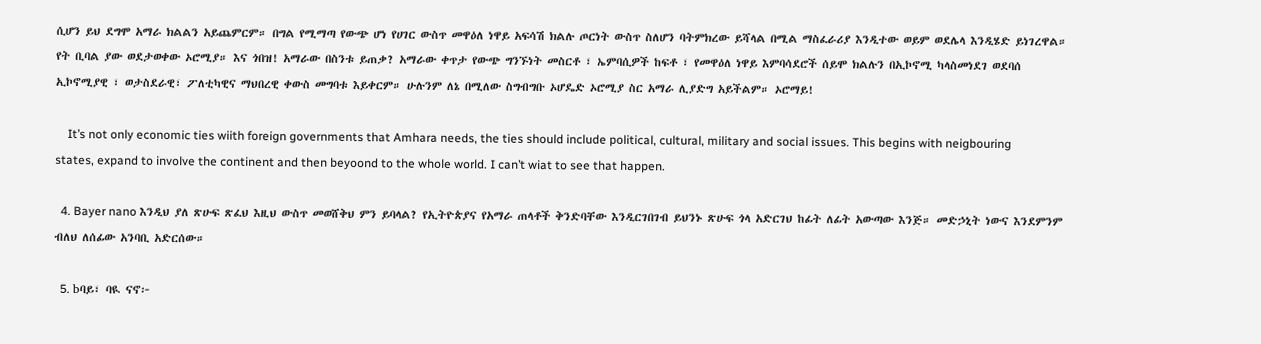ሲሆን ይህ ደግሞ አማራ ክልልን አይጨምርም። በግል የሚማጣ የውጭ ሆነ የሀገር ውስጥ መዋዕለ ነዋይ አፍሳሽ ክልሉ ጦርነት ውስጥ ስለሆን ባትምክረው ይሻላል በሚል ማስፈራሪያ እንዲተው ወይም ወደሌላ እንዲሄድ ይነገረዋል። የት ቢባል ያው ወደታወቀው ኦሮሚያ። እና ጎበዝ! አማራው በስንቱ ይጠቃ? አማራው ቀጥታ የውጭ ግንኙነት መስርቶ ፣ ኤምባሲዎች ከፍቶ ፣ የመዋዕለ ነዋይ እምባሳደሮች ሰይሞ ክልሉን በኢኮኖሚ ካላስመነደገ ወደባሰ ኢኮኖሚያዊ ፣ ወታስደራዊ፣ ፖለቲካዊና ማህበረዊ ቀውስ መግባቱ እይቀርም። ሁሉንም ለኔ በሚለው ስግብግቡ ኦሆዴድ ኦሮሚያ ስር አማራ ሊያድግ አይችልም። ኦሮማይ!

    It’s not only economic ties wiith foreign governments that Amhara needs, the ties should include political, cultural, military and social issues. This begins with neigbouring states, expand to involve the continent and then beyoond to the whole world. I can’t wiat to see that happen.

  4. Bayer nano እንዲህ ያለ ጽሁፍ ጽፈህ እዚህ ውስጥ መወሸቅህ ምን ይባላል? የኢትዮጵያና የአማራ ጠላቶች ቅንድባቸው እንዲርገበገብ ይህንኑ ጽሁፍ ጎላ አድርገህ ከፊት ለፊት አውጣው እንጅ። መድኃኒት ነውና እንደምንም ብለህ ለሰፊው አንባቢ አድርሰው።

  5. bባይ፣ ባዪ ናኖ፦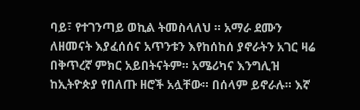ባይ፣ የተገንጣይ ወኪል ትመስላለህ ። አማራ ደሙን ለዘመናት እያፈሰሰና አጥንቱን እየከሰከሰ ያኖራትን አገር ዛሬ በቅጥረኛ ምክር አይበትናትም። አሜሪካና እንግሊዝ ከኢትዮጵያ የበለጡ ዘሮች አሏቸው። በሰላም ይኖራሉ። እኛ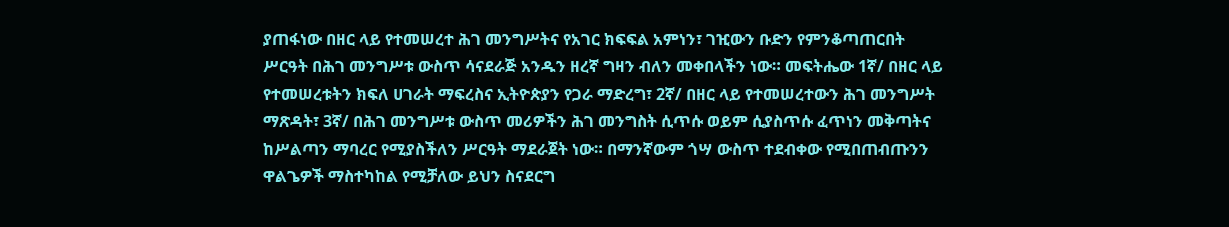ያጠፋነው በዘር ላይ የተመሠረተ ሕገ መንግሥትና የአገር ክፍፍል አምነን፣ ገዢውን ቡድን የምንቆጣጠርበት ሥርዓት በሕገ መንግሥቱ ውስጥ ሳናደራጅ አንዱን ዘረኛ ግዛን ብለን መቀበላችን ነው። መፍትሔው 1ኛ/ በዘር ላይ የተመሠረቱትን ክፍለ ሀገራት ማፍረስና ኢትዮጵያን የጋራ ማድረግ፣ 2ኛ/ በዘር ላይ የተመሠረተውን ሕገ መንግሥት ማጽዳት፣ 3ኛ/ በሕገ መንግሥቱ ውስጥ መሪዎችን ሕገ መንግስት ሲጥሱ ወይም ሲያስጥሱ ፈጥነን መቅጣትና ከሥልጣን ማባረር የሚያስችለን ሥርዓት ማደራጀት ነው። በማንኛውም ጎሣ ውስጥ ተደብቀው የሚበጠብጡንን ዋልጌዎች ማስተካከል የሚቻለው ይህን ስናደርግ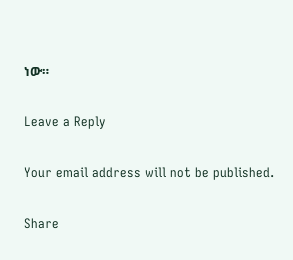ነው።

Leave a Reply

Your email address will not be published.

Share